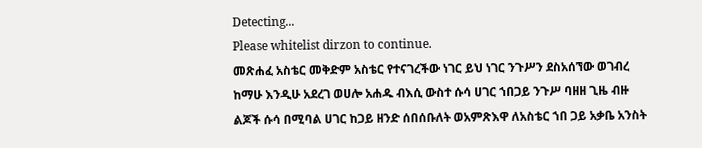Detecting...
Please whitelist dirzon to continue.
መጽሐፈ አስቴር መቅድም አስቴር የተናገረችው ነገር ይህ ነገር ንጉሥን ደስአሰኘው ወገብረ ከማሁ እንዲሁ አደረገ ወሀሎ አሐዱ ብእሲ ውስተ ሱሳ ሀገር ኀበጋይ ንጉሥ ባዘዘ ጊዜ ብዙ ልጆች ሱሳ በሚባል ሀገር ከጋይ ዘንድ ሰበሰቡለት ወአምጽእዋ ለአስቴር ኀበ ጋይ አቃቤ አንስት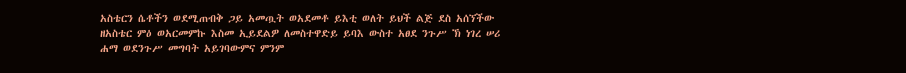አስቴርን ሴቶችን ወደሚጠብቅ ጋይ አመጧት ወአደመቶ ይእቲ ወለት ይህች ልጅ ደስ አሰኘችው ዘአስቴር ምዕ ወአርመምኩ እስመ ኢይደልዎ ለመስተዋድይ ይባእ ውስተ አፀደ ንጉሥ ኽ ነገረ ሠሪ ሐማ ወደንጉሥ መግባት አይገባውምና ምንም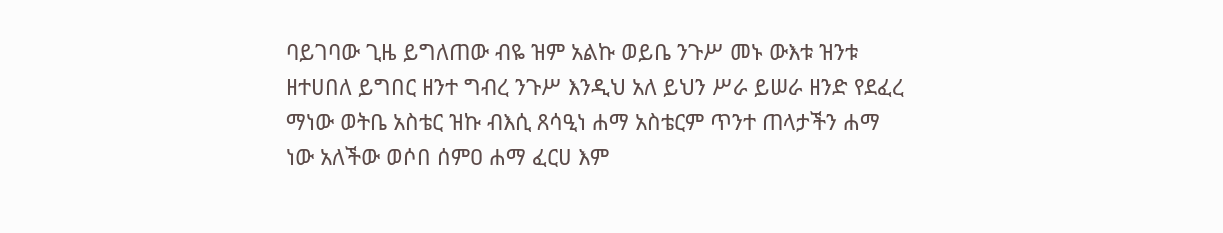ባይገባው ጊዜ ይግለጠው ብዬ ዝም አልኩ ወይቤ ንጉሥ መኑ ውእቱ ዝንቱ ዘተሀበለ ይግበር ዘንተ ግብረ ንጉሥ እንዲህ አለ ይህን ሥራ ይሠራ ዘንድ የደፈረ ማነው ወትቤ አስቴር ዝኩ ብእሲ ጸሳዒነ ሐማ አስቴርም ጥንተ ጠላታችን ሐማ ነው አለችው ወሶበ ሰምዐ ሐማ ፈርሀ እም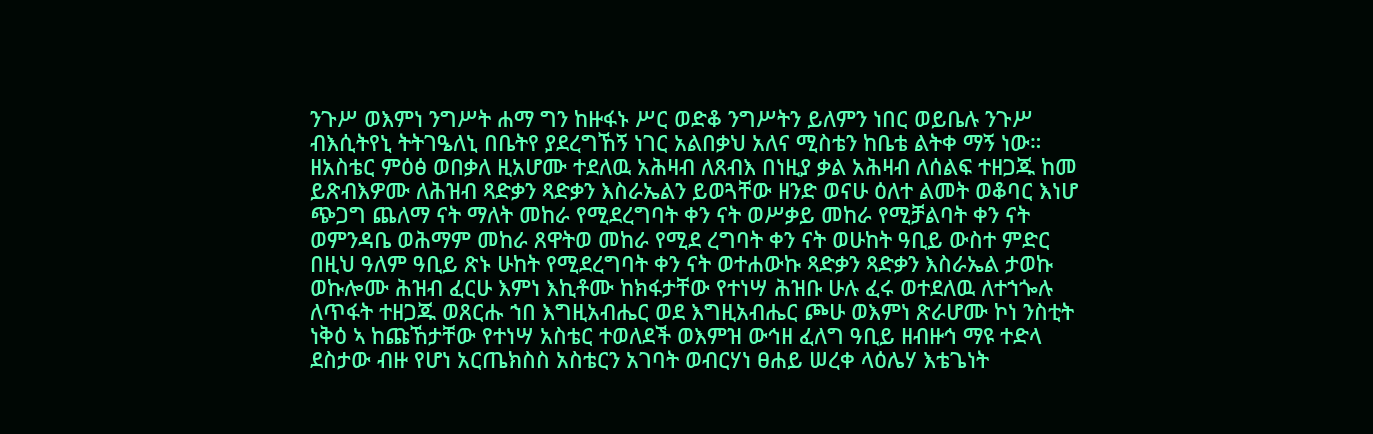ንጉሥ ወእምነ ንግሥት ሐማ ግን ከዙፋኑ ሥር ወድቆ ንግሥትን ይለምን ነበር ወይቤሉ ንጉሥ ብእሲትየኒ ትትገዔለኒ በቤትየ ያደረግኸኝ ነገር አልበቃህ አለና ሚስቴን ከቤቴ ልትቀ ማኝ ነው።
ዘአስቴር ምዕፅ ወበቃለ ዚአሆሙ ተደለዉ አሕዛብ ለጸብእ በነዚያ ቃል አሕዛብ ለሰልፍ ተዘጋጁ ከመ ይጽብእዎሙ ለሕዝብ ጻድቃን ጻድቃን እስራኤልን ይወጓቸው ዘንድ ወናሁ ዕለተ ልመት ወቆባር እነሆ ጭጋግ ጨለማ ናት ማለት መከራ የሚደረግባት ቀን ናት ወሥቃይ መከራ የሚቻልባት ቀን ናት ወምንዳቤ ወሕማም መከራ ጸዋትወ መከራ የሚደ ረግባት ቀን ናት ወሁከት ዓቢይ ውስተ ምድር በዚህ ዓለም ዓቢይ ጽኑ ሁከት የሚደረግባት ቀን ናት ወተሐውኩ ጻድቃን ጻድቃን እስራኤል ታወኩ ወኩሎሙ ሕዝብ ፈርሁ እምነ እኪቶሙ ከክፋታቸው የተነሣ ሕዝቡ ሁሉ ፈሩ ወተደለዉ ለተኀጐሉ ለጥፋት ተዘጋጁ ወጸርሑ ኀበ እግዚአብሔር ወደ እግዚአብሔር ጮሁ ወእምነ ጽራሆሙ ኮነ ንስቲት ነቅዕ ኣ ከጩኸታቸው የተነሣ አስቴር ተወለደች ወእምዝ ውኅዘ ፈለግ ዓቢይ ዘብዙኅ ማዩ ተድላ ደስታው ብዙ የሆነ አርጤክስስ አስቴርን አገባት ወብርሃነ ፀሐይ ሠረቀ ላዕሌሃ እቴጌነት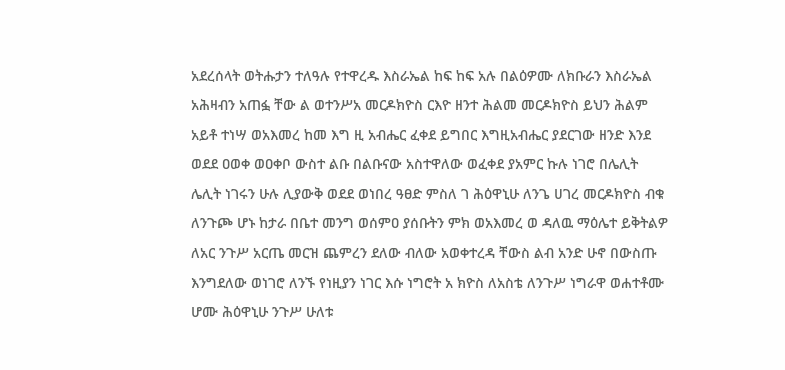አደረሰላት ወትሑታን ተለዓሉ የተዋረዱ እስራኤል ከፍ ከፍ አሉ በልዕዎሙ ለክቡራን እስራኤል አሕዛብን አጠፏ ቸው ል ወተንሥአ መርዶክዮስ ርእዮ ዘንተ ሕልመ መርዶክዮስ ይህን ሕልም አይቶ ተነሣ ወአእመረ ከመ እግ ዚ አብሔር ፈቀደ ይግበር እግዚአብሔር ያደርገው ዘንድ እንደ ወደደ ዐወቀ ወዐቀቦ ውስተ ልቡ በልቡናው አስተዋለው ወፈቀደ ያአምር ኩሉ ነገሮ በሌሊት ሌሊት ነገሩን ሁሉ ሊያውቅ ወደደ ወነበረ ዓፀድ ምስለ ገ ሕዕዋኒሁ ለንጌ ሀገረ መርዶክዮስ ብቁ ለንጉጮ ሆኑ ከታራ በቤተ መንግ ወሰምዐ ያሰቡትን ምክ ወአእመረ ወ ዳለዉ ማዕሌተ ይቅትልዎ ለአር ንጉሥ አርጤ መርዝ ጨምረን ደለው ብለው አወቀተረዳ ቸውስ ልብ አንድ ሁኖ በውስጡ እንግደለው ወነገሮ ለንኙ የነዚያን ነገር እሱ ነግሮት አ ክዮስ ለአስቴ ለንጉሥ ነግራዋ ወሐተቶሙ ሆሙ ሕዕዋኒሁ ንጉሥ ሁለቱ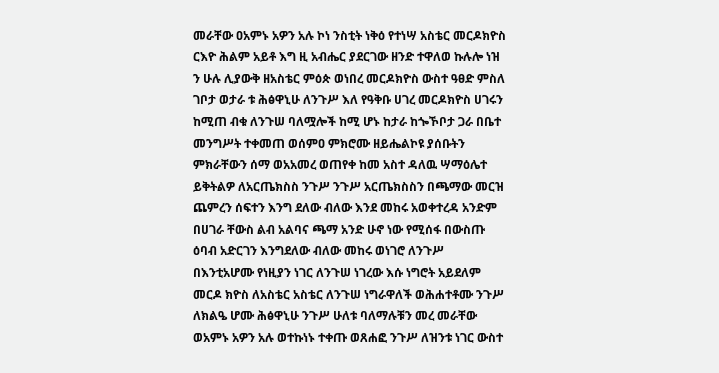መራቸው ዐአምኑ አዎን አሉ ኮነ ንስቲት ነቅዕ የተነሣ አስቴር መርዶክዮስ ርእዮ ሕልም አይቶ እግ ዚ አብሔር ያደርገው ዘንድ ተዋለወ ኩሉሎ ነዝ ን ሁሉ ሊያውቅ ዘአስቴር ምዕጵ ወነበረ መርዶክዮስ ውስተ ዓፀድ ምስለ ገቦታ ወታራ ቱ ሕፅዋኒሁ ለንጉሥ እለ የዓቅቡ ሀገረ መርዶክዮስ ሀገሩን ከሚጠ ብቁ ለንጉሠ ባለሟሎች ከሚ ሆኑ ከታራ ከጐኾቦታ ጋራ በቤተ መንግሥት ተቀመጠ ወሰምዐ ምክሮሙ ዘይሔልኮዩ ያሰቡትን ምክራቸውን ሰማ ወአአመረ ወጠየቀ ከመ አስተ ዳለዉ ሣማዕሌተ ይቅትልዎ ለአርጤክስስ ንጉሥ ንጉሥ አርጤክስስን በጫማው መርዝ ጨምረን ሰፍተን እንግ ደለው ብለው እንደ መከሩ አወቀተረዳ አንድም በሀገራ ቸውስ ልብ አልባና ጫማ አንድ ሁኖ ነው የሚሰፋ በውስጡ ዕባብ አድርገን እንግደለው ብለው መከሩ ወነገሮ ለንጉሥ በእንቲአሆሙ የነዚያን ነገር ለንጉሠ ነገረው እሱ ነግሮት አይደለም መርዶ ክዮስ ለአስቴር አስቴር ለንጉሠ ነግራዋለች ወሕሐተቶሙ ንጉሥ ለክልዔ ሆሙ ሕፅዋኒሁ ንጉሥ ሁለቱ ባለማሉቹን መረ መራቸው ወአምኑ አዎን አሉ ወተኩነኑ ተቀጡ ወጸሐፎ ንጉሥ ለዝንቱ ነገር ውስተ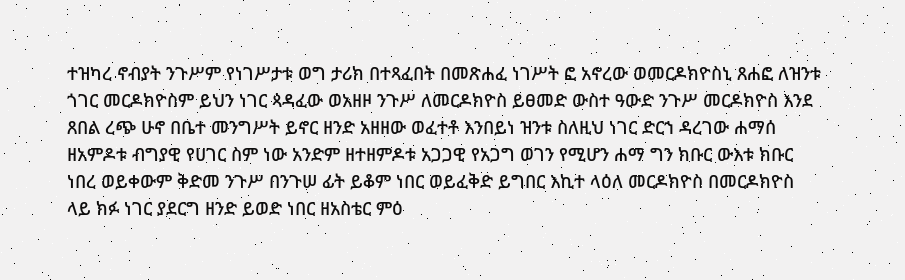ተዝካረ ኖብያት ንጉሥም የነገሥታቱ ወግ ታሪክ በተጻፈበት በመጽሐፈ ነገሥት ፎ አኖረው ወመርዶክዮስኒ ጸሐፎ ለዝንቱ ጎገር መርዶክዮስም ይህን ነገር ጳዳፈው ወአዘዞ ንጉሥ ለመርዶክዮስ ይፀመድ ውስተ ዓውድ ንጉሥ መርዶክዮስ እንደ ጸበል ረጭ ሁኖ በቤተ መንግሥት ይኖር ዘንድ አዘዘው ወፈተቶ እንበይነ ዝንቱ ስለዚህ ነገር ድርኀ ዳረገው ሐማሰ ዘአምዶቱ ብግያዊ የሀገር ስም ነው አንድም ዘተዘምዶቱ አጋጋዊ የአጋግ ወገን የሚሆን ሐማ ግን ክቡር ውእቱ ክቡር ነበረ ወይቀውም ቅድመ ንጉሥ በንጉሠ ፊት ይቆም ነበር ወይፈቅድ ይግበር እኪተ ላዕለ መርዶክዮስ በመርዶክዮስ ላይ ክፉ ነገር ያደርግ ዘንድ ይወድ ነበር ዘአስቴር ምዕ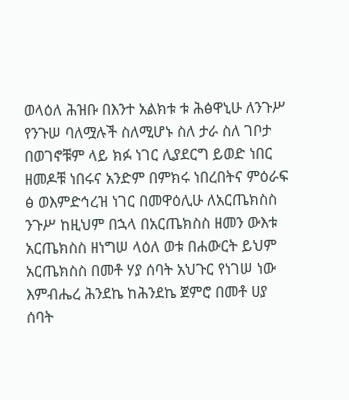ወላዕለ ሕዝቡ በእንተ አልክቱ ቱ ሕፅዋኒሁ ለንጉሥ የንጉሠ ባለሟሉች ስለሚሆኑ ስለ ታራ ስለ ገቦታ በወገኖቹም ላይ ክፉ ነገር ሊያደርግ ይወድ ነበር ዘመዶቹ ነበሩና አንድም በምክሩ ነበረበትና ምዕራፍ ፅ ወእምድኅረዝ ነገር በመዋዕሊሁ ለአርጤክስስ ንጉሥ ከዚህም በኋላ በአርጤክስስ ዘመን ውእቱ አርጤክስስ ዘነግሠ ላዕለ ወቱ በሐውርት ይህም አርጤክስስ በመቶ ሃያ ሰባት አህጉር የነገሠ ነው እምብሔረ ሕንደኬ ከሕንደኬ ጀምሮ በመቶ ሀያ ሰባት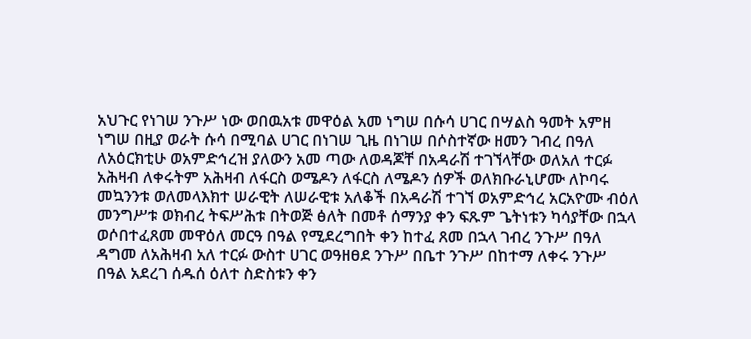አህጉር የነገሠ ንጉሥ ነው ወበዉአቱ መዋዕል አመ ነግሠ በሱሳ ሀገር በሣልስ ዓመት አምዘ ነግሠ በዚያ ወራት ሱሳ በሚባል ሀገር በነገሠ ጊዜ በነገሠ በሶስተኛው ዘመን ገብረ በዓለ ለአዕርክቲሁ ወአምድኅረዝ ያለውን አመ ጣው ለወዳጆቸ በአዳራሽ ተገኘላቸው ወለአለ ተርፉ አሕዛብ ለቀሩትም አሕዛብ ለፋርስ ወሜዶን ለፋርስ ለሜዶን ሰዎች ወለክቡራኒሆሙ ለኮባሩ መኳንንቱ ወለመላእክተ ሠራዊት ለሠራዊቱ አለቆች በአዳራሽ ተገኘ ወአምድኅረ አርአዮሙ ብዕለ መንግሥቱ ወክብረ ትፍሥሕቱ በትወጅ ፅለት በመቶ ሰማንያ ቀን ፍጹም ጌትነቱን ካሳያቸው በኋላ ወሶበተፈጸመ መዋዕለ መርዓ በዓል የሚደረግበት ቀን ከተፈ ጸመ በኋላ ገብረ ንጉሥ በዓለ ዳግመ ለአሕዛብ አለ ተርፉ ውስተ ሀገር ወዓዘፀደ ንጉሥ በቤተ ንጉሥ በከተማ ለቀሩ ንጉሥ በዓል አደረገ ሰዱሰ ዕለተ ስድስቱን ቀን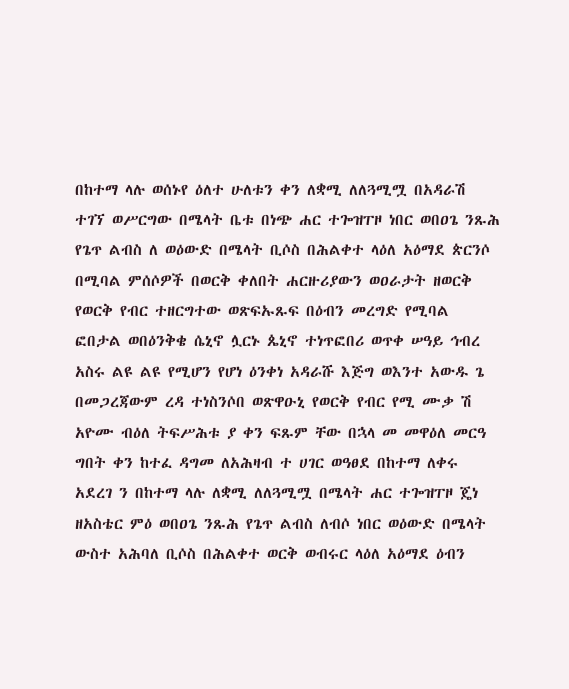በከተማ ላሉ ወሰኑየ ዕለተ ሁለቱን ቀን ለቋሚ ለለጓሚሟ በአዳራሽ ተገኘ ወሥርግው በሜላት ቤቱ በነጭ ሐር ተጐዝፐዞ ነበር ወበዐጌ ንጹሕ የጌጥ ልብስ ለ ወዕውድ በሜላት ቢሶስ በሕልቀተ ላዕለ አዕማደ ጵርንሶ በሚባል ምሰሶዎች በወርቅ ቀለበት ሐርዙሪያውን ወዐራታት ዘወርቅ የወርቅ የብር ተዘርግተው ወጽፍኡጹፍ በዕብን መረግድ የሚባል ፎበታል ወበዕንቅቄ ሴኒኖ ሏርኑ ጴኒኖ ተነጥፎበሪ ወጥቀ ሠዓይ ኅብረ አስሩ ልዩ ልዩ የሚሆን የሆነ ዕንቀነ አዳራሹ እጅግ ወእንተ አውዱ ጌ በመጋረጃውም ረዳ ተነስንሶበ ወጽዋዑኒ የወርቅ የብር የሚ ሙቃ ሽ አዮሙ ብዕለ ትፍሥሕቱ ያ ቀን ፍጹም ቸው በኋላ መ መዋዕለ መርዓ ግበት ቀን ከተፈ ዳግመ ለአሕዛብ ተ ሀገር ወዓፀደ በከተማ ለቀሩ አደረገ ን በከተማ ላሉ ለቋሚ ለለጓሚሟ በሜላት ሐር ተጐዝፐዞ ጄነ ዘአስቴር ምዕ ወበዐጌ ንጹሕ የጌጥ ልብስ ለብሶ ነበር ወዕውድ በሜላት ውስተ አሕባለ ቢሶስ በሕልቀተ ወርቅ ወብሩር ላዕለ አዕማደ ዕብን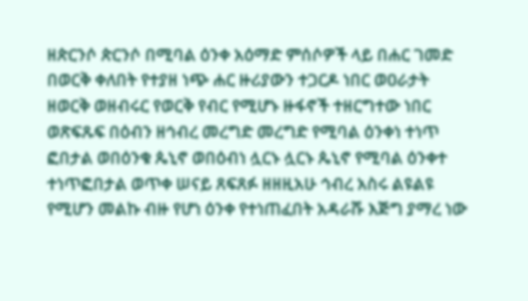ዘጵርንሶ ጵርንሶ በሚባል ዕንቀ አዕማድ ምሰሶዎች ላይ በሐር ገመድ በወርቅ ቀለበት የተያዘ ነጭ ሐር ዙሪያውን ተጋርዶ ነበር ወዐራታት ዘወርቅ ወዘብሩር የወርቅ የብር የሚሆኑ ዙፋኖች ተዘርግተው ነበር ወጽፍጹፍ በዕብን ዘኅብረ መረግድ መረግድ የሚባል ዕንቀነ ተነጥ ፎበታል ወበዕንቁ ጴኒኖ ወበዕብነ ሏርኑ ሏርኑ ጴኒኖ የሚባል ዕንቀተ ተነጥፎበታል ወጥቀ ሠናይ ጸፍጸፉ ዘዘዚአሁ ኅብረ አስሩ ልዩልዩ የሚሆን መልኩ ብዙ የሆነ ዕንቀ የተነጠፈበት አዳራሹ እጅግ ያማረ ነው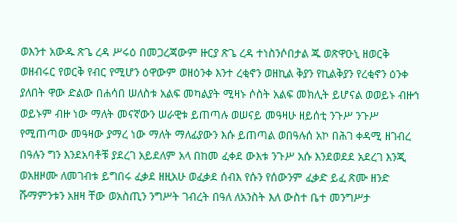ወእንተ አውዱ ጽጌ ረዳ ሥሩዕ በመጋረጃውም ዙርያ ጽጌ ረዳ ተነስንሶበታል ጁ ወጽዋዑኒ ዘወርቅ ወዘብሩር የወርቅ የብር የሚሆን ዕዋውም ወዘዕንቀ እንተ ረቂኖን ወዘኪል ቅያን የኪልቅያን የረቂኖን ዕንቀ ያለበት ዋው ድልው በሐሳበ ሠለስቱ አልፍ መካልያት ሚዛኑ ሶስት አልፍ መክሊት ይሆናል ወወይኑ ብዙኅ ወይኑም ብዙ ነው ማለት መናኛውን ሠራዊቱ ይጠጣሉ ወሠናይ መዓዛሁ ዘይሰቲ ንጉሥ ንጉሥ የሚጠጣው መዓዛው ያማረ ነው ማለት ማለፊያውን እሱ ይጠጣል ወበዓሉሰ አኮ በሕገ ቀዳሚ ዘገብረ በዓሉን ግን እንደአባቶቹ ያደረገ አይደለም አላ በከመ ፈቀደ ውእቱ ንጉሥ አሱ እንደወደደ አደረገ እንጂ ወአዘዞሙ ለመገብቱ ይግበሩ ፈቃደ ዘዚአሁ ወፈቃደ ሰብእ የሱን የሰውንም ፈቃድ ይፈ ጽሙ ዘንድ ሹማምንቱን አዘዛ ቸው ወአስጢን ንግሥት ገብረት በዓለ ለአንስት እለ ውስተ ቤተ መንግሥታ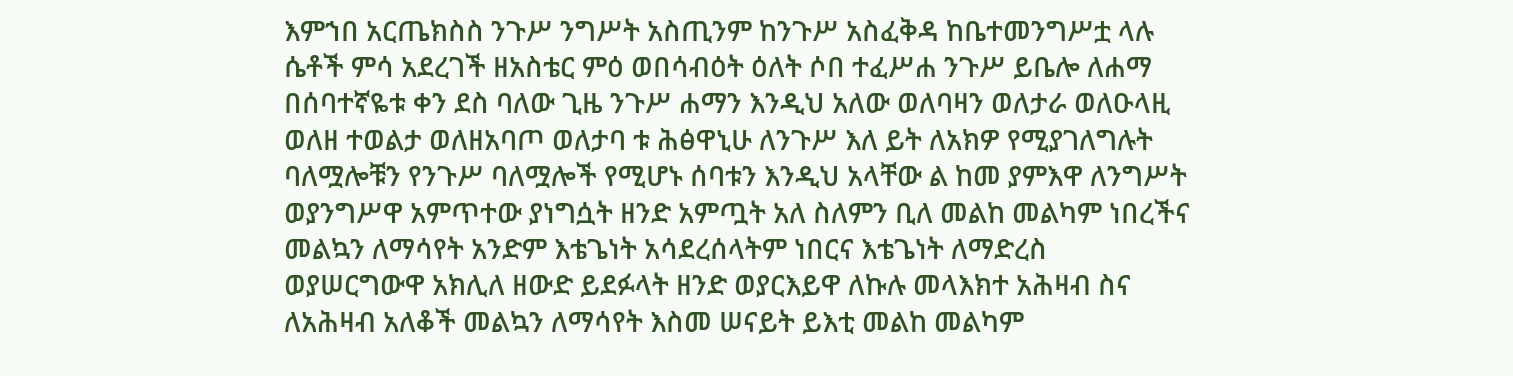እምኀበ አርጤክስስ ንጉሥ ንግሥት አስጢንም ከንጉሥ አስፈቅዳ ከቤተመንግሥቷ ላሉ ሴቶች ምሳ አደረገች ዘአስቴር ምዕ ወበሳብዕት ዕለት ሶበ ተፈሥሐ ንጉሥ ይቤሎ ለሐማ በሰባተኛዬቱ ቀን ደስ ባለው ጊዜ ንጉሥ ሐማን እንዲህ አለው ወለባዛን ወለታራ ወለዑላዚ ወለዘ ተወልታ ወለዘአባጦ ወለታባ ቱ ሕፅዋኒሁ ለንጉሥ እለ ይት ለአክዎ የሚያገለግሉት ባለሟሎቹን የንጉሥ ባለሟሎች የሚሆኑ ሰባቱን እንዲህ አላቸው ል ከመ ያምእዋ ለንግሥት ወያንግሥዋ አምጥተው ያነግሷት ዘንድ አምጧት አለ ስለምን ቢለ መልከ መልካም ነበረችና መልኳን ለማሳየት አንድም እቴጌነት አሳደረሰላትም ነበርና እቴጌነት ለማድረስ ወያሠርግውዋ አክሊለ ዘውድ ይደፉላት ዘንድ ወያርእይዋ ለኩሉ መላእክተ አሕዛብ ስና ለአሕዛብ አለቆች መልኳን ለማሳየት እስመ ሠናይት ይእቲ መልከ መልካም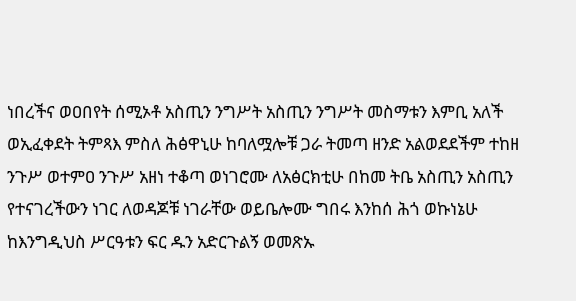ነበረችና ወዐበየት ሰሚኦቶ አስጢን ንግሥት አስጢን ንግሥት መስማቱን እምቢ አለች ወኢፈቀደት ትምጻእ ምስለ ሕፅዋኒሁ ከባለሟሎቹ ጋራ ትመጣ ዘንድ አልወደደችም ተከዘ ንጉሥ ወተምዐ ንጉሥ አዘነ ተቆጣ ወነገሮሙ ለአፅርክቲሁ በከመ ትቤ አስጢን አስጢን የተናገረችውን ነገር ለወዳጆቹ ነገራቸው ወይቤሎሙ ግበሩ እንከሰ ሕጎ ወኩነኔሁ ከእንግዲህስ ሥርዓቱን ፍር ዱን አድርጉልኝ ወመጽኡ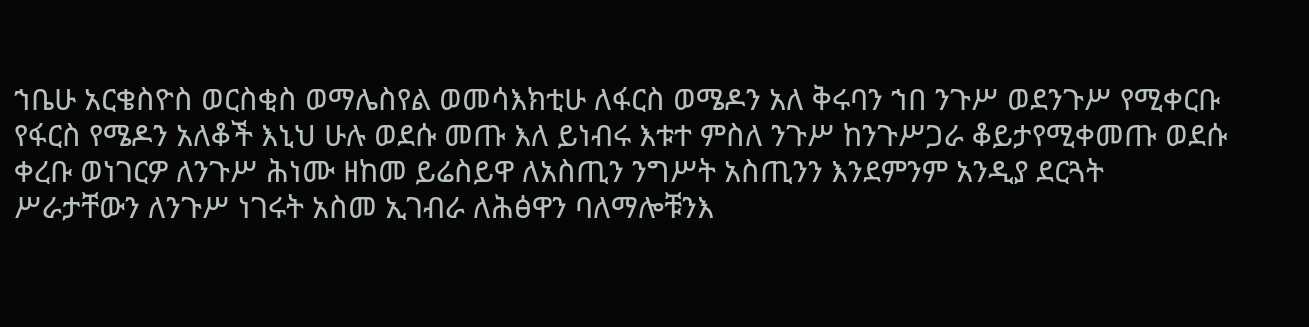ኀቤሁ አርቄስዮስ ወርስቂስ ወማሌስየል ወመሳእክቲሁ ለፋርስ ወሜዶን አለ ቅሩባን ኀበ ንጉሥ ወደንጉሥ የሚቀርቡ የፋርስ የሜዶን አለቆች እኒህ ሁሉ ወደሱ መጡ እለ ይነብሩ እቱተ ምስለ ንጉሥ ከንጉሥጋራ ቆይታየሚቀመጡ ወደሱ ቀረቡ ወነገርዎ ለንጉሥ ሕነሙ ዘከመ ይሬስይዋ ለአስጢን ንግሥት አስጢንን እንደምንም አንዲያ ደርጓት ሥራታቸውን ለንጉሥ ነገሩት አስመ ኢገብራ ለሕፅዋን ባለማሎቹንእ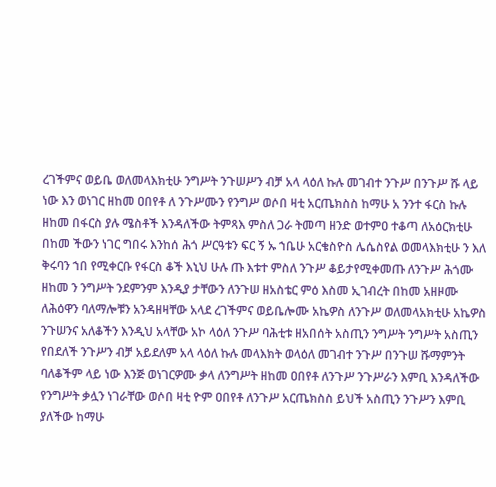ረገችምና ወይቤ ወለመላእክቲሁ ንግሥት ንጉሠሥን ብቻ አላ ላዕለ ኩሉ መገብተ ንጉሥ በንጉሥ ሹ ላይ ነው እን ወነገር ዘከመ ዐበየቶ ለ ንጉሥሙን የንግሥ ወሶበ ዛቲ አርጤክስስ ከማሁ አ ንንተ ፋርስ ኩሉ ዘከመ በፋርስ ያሉ ሜስቶች እንዳለችው ትምጻእ ምስለ ጋራ ትመጣ ዘንድ ወተምዐ ተቆጣ ለአዕርክቲሁ በከመ ችውን ነገር ግበሩ እንከሰ ሕጎ ሥርዓቱን ፍር ኝ ኡ ኀቤሁ አርቄስዮስ ሌሴስየል ወመላእክቲሁ ን እለ ቅሩባን ኀበ የሚቀርቡ የፋርስ ቆች እኒህ ሁሉ ጡ እቱተ ምስለ ንጉሥ ቆይታየሚቀመጡ ለንጉሥ ሕጎሙ ዘከመ ን ንግሥት ንደምንም እንዲያ ታቸውን ለንጉሠ ዘአስቴር ምዕ እስመ ኢገብረት በከመ አዘዞሙ ለሕዕዋን ባለማሎቹን አንዳዘዛቸው አላደ ረገችምና ወይቤሎሙ አኬዎስ ለንጉሥ ወለመላአክቲሁ አኬዎስ ንጉሠንና አለቆችን እንዲህ አላቸው አኮ ላዕለ ንጉሥ ባሕቲቱ ዘአበሰት አስጢን ንግሥት ንግሥት አስጢን የበደለች ንጉሥን ብቻ አይደለም አላ ላዕለ ኩሉ መላእክት ወላዕለ መገብተ ንጉሥ በንጉሠ ሹማምንት ባለቆችም ላይ ነው እንጅ ወነገርዎሙ ቃላ ለንግሥት ዘከመ ዐበየቶ ለንጉሥ ንጉሥራን እምቢ እንዳለችው የንግሥት ቃሏን ነገራቸው ወሶበ ዛቲ ዮም ዐበየቶ ለንጉሥ አርጤክስስ ይህች አስጢን ንጉሥን እምቢ ያለችው ከማሁ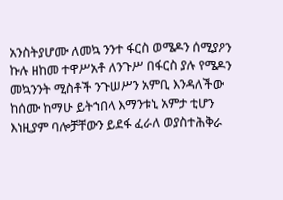አንስትያሆሙ ለመኳ ንንተ ፋርስ ወሜዶን ሰሚያዖን ኩሉ ዘከመ ተዋሥአቶ ለንጉሥ በፋርስ ያሉ የሜዶን መኳንንት ሚስቶች ንጉሠሥን አምቢ እንዳለችው ከሰሙ ከማሁ ይትኀበላ እማንቱኒ አምታ ቲሆን እነዚያም ባሎቻቸውን ይደፋ ፈራለ ወያስተሕቅራ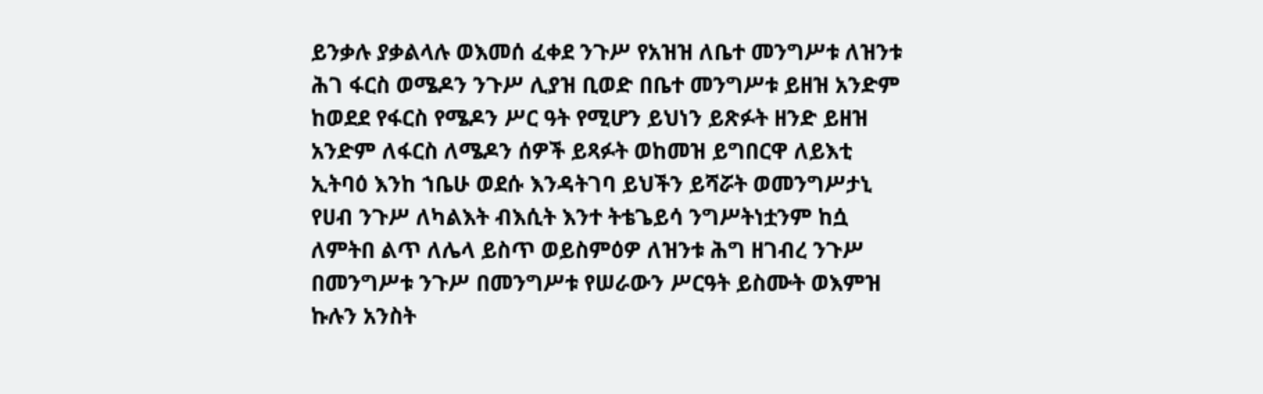ይንቃሉ ያቃልላሉ ወእመሰ ፈቀደ ንጉሥ የአዝዝ ለቤተ መንግሥቱ ለዝንቱ ሕገ ፋርስ ወሜዶን ንጉሥ ሊያዝ ቢወድ በቤተ መንግሥቱ ይዘዝ አንድም ከወደደ የፋርስ የሜዶን ሥር ዓት የሚሆን ይህነን ይጽፉት ዘንድ ይዘዝ አንድም ለፋርስ ለሜዶን ሰዎች ይጻፉት ወከመዝ ይግበርዋ ለይእቲ ኢትባዕ እንከ ኀቤሁ ወደሱ እንዳትገባ ይህችን ይሻሯት ወመንግሥታኒ የሀብ ንጉሥ ለካልእት ብእሲት እንተ ትቴጌይሳ ንግሥትነቷንም ከሷ ለምትበ ልጥ ለሌላ ይስጥ ወይስምዕዎ ለዝንቱ ሕግ ዘገብረ ንጉሥ በመንግሥቱ ንጉሥ በመንግሥቱ የሠራውን ሥርዓት ይስሙት ወእምዝ ኩሉን አንስት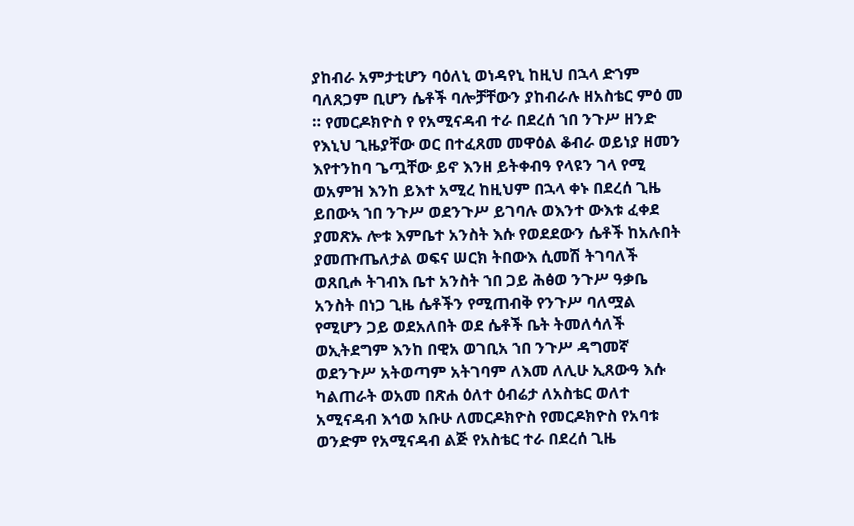ያከብራ አምታቲሆን ባዕለኒ ወነዳየኒ ከዚህ በኋላ ድኀም ባለጸጋም ቢሆን ሴቶች ባሎቻቸውን ያከብራሉ ዘአስቴር ምዕ መ ። የመርዶክዮስ የ የአሚናዳብ ተራ በደረሰ ኀበ ንጉሥ ዘንድ የእኒህ ጊዜያቸው ወር በተፈጸመ መዋዕል ቆብራ ወይነያ ዘመን እየተንከባ ጌጧቸው ይኖ እንዘ ይትቀብዓ የላዩን ገላ የሚ ወአምዝ እንከ ይእተ አሚረ ከዚህም በኋላ ቀኑ በደረሰ ጊዜ ይበውኣ ኀበ ንጉሥ ወደንጉሥ ይገባሉ ወእንተ ውእቱ ፈቀደ ያመጽኡ ሎቱ እምቤተ አንስት እሱ የወደደውን ሴቶች ከአሉበት ያመጡጤለታል ወፍና ሠርክ ትበውእ ሲመሽ ትገባለች ወጸቢሖ ትገብእ ቤተ አንስት ኀበ ጋይ ሕፅወ ንጉሥ ዓቃቤ አንስት በነጋ ጊዜ ሴቶችን የሚጠብቅ የንጉሥ ባለሟል የሚሆን ጋይ ወደአለበት ወደ ሴቶች ቤት ትመለሳለች ወኢትደግም እንከ በዊአ ወገቢአ ኀበ ንጉሥ ዳግመኛ ወደንጉሥ አትወጣም አትገባም ለእመ ለሊሁ ኢጸውዓ እሱ ካልጠራት ወአመ በጽሐ ዕለተ ዕብሬታ ለአስቴር ወለተ አሚናዳብ እኅወ አቡሁ ለመርዶክዮስ የመርዶክዮስ የአባቱ ወንድም የአሚናዳብ ልጅ የአስቴር ተራ በደረሰ ጊዜ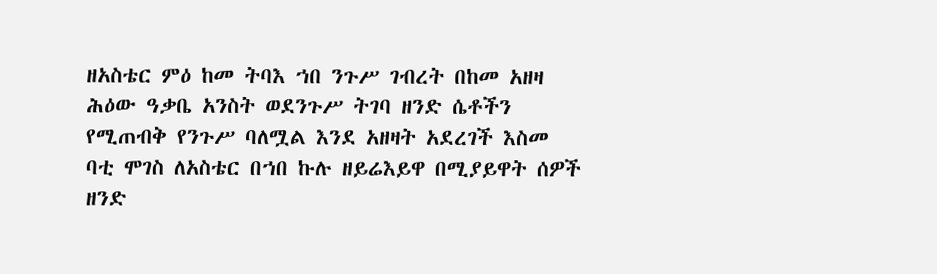ዘአስቴር ምዕ ከመ ትባእ ኀበ ንጉሥ ገብረት በከመ አዘዛ ሕዕው ዓቃቤ አንስት ወደንጉሥ ትገባ ዘንድ ሴቶችን የሚጠብቅ የንጉሥ ባለሟል እንደ አዘዛት አደረገች እስመ ባቲ ሞገስ ለአስቴር በኀበ ኩሉ ዘይሬእይዋ በሚያይዋት ሰዎች ዘንድ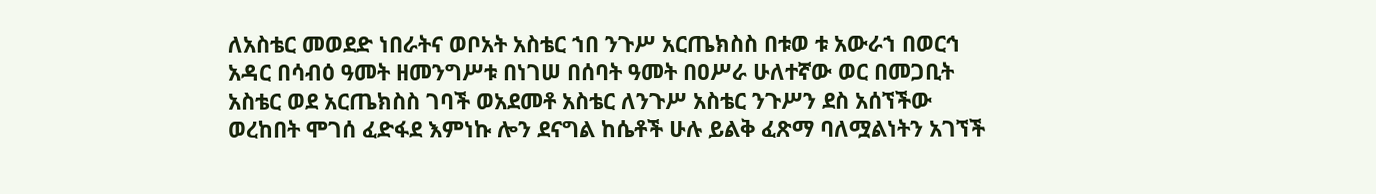ለአስቴር መወደድ ነበራትና ወቦአት አስቴር ኀበ ንጉሥ አርጤክስስ በቱወ ቱ አውራኀ በወርኅ አዳር በሳብዕ ዓመት ዘመንግሥቱ በነገሠ በሰባት ዓመት በዐሥራ ሁለተኛው ወር በመጋቢት አስቴር ወደ አርጤክስስ ገባች ወአደመቶ አስቴር ለንጉሥ አስቴር ንጉሥን ደስ አሰኘችው ወረከበት ሞገሰ ፈድፋደ እምነኩ ሎን ደናግል ከሴቶች ሁሉ ይልቅ ፈጽማ ባለሟልነትን አገኘች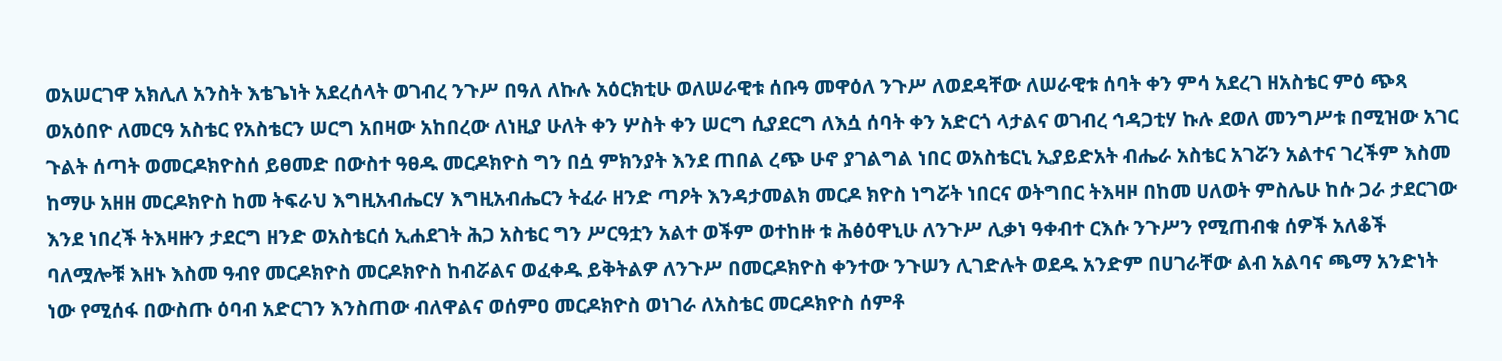ወአሠርገዋ አክሊለ አንስት እቴጌነት አደረሰላት ወገብረ ንጉሥ በዓለ ለኩሉ አዕርክቲሁ ወለሠራዊቱ ሰቡዓ መዋዕለ ንጉሥ ለወደዳቸው ለሠራዊቱ ሰባት ቀን ምሳ አደረገ ዘአስቴር ምዕ ጭጻ ወአዕበዮ ለመርዓ አስቴር የአስቴርን ሠርግ አበዛው አከበረው ለነዚያ ሁለት ቀን ሦስት ቀን ሠርግ ሲያደርግ ለእሷ ሰባት ቀን አድርጎ ላታልና ወገብረ ኅዳጋቲሃ ኩሉ ደወለ መንግሥቱ በሚዝው አገር ጉልት ሰጣት ወመርዶክዮስሰ ይፀመድ በውስተ ዓፀዱ መርዶክዮስ ግን በሷ ምክንያት እንደ ጠበል ረጭ ሁኖ ያገልግል ነበር ወአስቴርኒ ኢያይድአት ብሔራ አስቴር አገሯን አልተና ገረችም እስመ ከማሁ አዘዘ መርዶክዮስ ከመ ትፍራህ እግዚአብሔርሃ እግዚአብሔርን ትፈራ ዘንድ ጣዖት እንዳታመልክ መርዶ ክዮስ ነግሯት ነበርና ወትግበር ትእዛዞ በከመ ሀለወት ምስሌሁ ከሱ ጋራ ታደርገው እንደ ነበረች ትእዛዙን ታደርግ ዘንድ ወአስቴርሰ ኢሐደገት ሕጋ አስቴር ግን ሥርዓቷን አልተ ወችም ወተከዙ ቱ ሕፅዕዋኒሁ ለንጉሥ ሊቃነ ዓቀብተ ርእሱ ንጉሥን የሚጠብቁ ሰዎች አለቆች ባለሟሎቹ እዘኑ እስመ ዓብየ መርዶክዮስ መርዶክዮስ ከብሯልና ወፈቀዱ ይቅትልዎ ለንጉሥ በመርዶክዮስ ቀንተው ንጉሠን ሊገድሉት ወደዱ አንድም በሀገራቸው ልብ አልባና ጫማ አንድነት ነው የሚሰፋ በውስጡ ዕባብ አድርገን እንስጠው ብለዋልና ወሰምዐ መርዶክዮስ ወነገራ ለአስቴር መርዶክዮስ ሰምቶ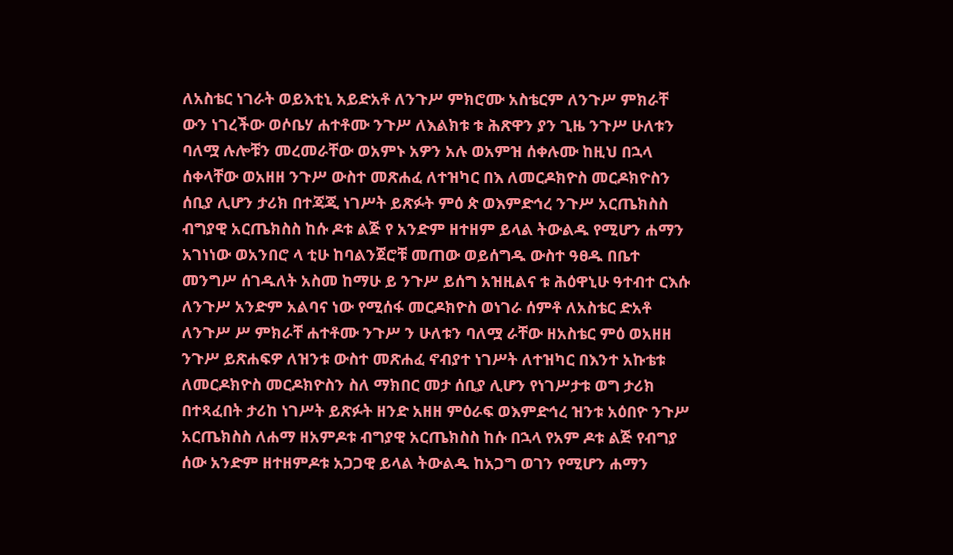ለአስቴር ነገራት ወይእቲኒ አይድአቶ ለንጉሥ ምክሮሙ አስቴርም ለንጉሥ ምክራቸ ውን ነገረችው ወሶቤሃ ሐተቶሙ ንጉሥ ለእልክቱ ቱ ሕጽዋን ያን ጊዜ ንጉሥ ሁለቱን ባለሟ ሉሎቹን መረመራቸው ወአምኑ አዎን አሉ ወአምዝ ሰቀሉሙ ከዚህ በኋላ ሰቀላቸው ወአዘዘ ንጉሥ ውስተ መጽሐፈ ለተዝካር በእ ለመርዶክዮስ መርዶክዮስን ሰቢያ ሊሆን ታሪክ በተጃጂ ነገሥት ይጽፉት ምዕ ጵ ወእምድኅረ ንጉሥ አርጤክስስ ብግያዊ አርጤክስስ ከሱ ዶቱ ልጅ የ አንድም ዘተዘም ይላል ትውልዱ የሚሆን ሐማን አገነነው ወአንበሮ ላ ቲሁ ከባልንጀሮቹ መጠው ወይሰግዱ ውስተ ዓፀዱ በቤተ መንግሥ ሰገዱለት አስመ ከማሁ ይ ንጉሥ ይሰግ አዝዚልና ቱ ሕዕዋኒሁ ዓተብተ ርእሱ ለንጉሥ አንድም አልባና ነው የሚሰፋ መርዶክዮስ ወነገራ ሰምቶ ለአስቴር ድአቶ ለንጉሥ ሥ ምክራቸ ሐተቶሙ ንጉሥ ን ሁለቱን ባለሟ ራቸው ዘአስቴር ምዕ ወአዘዘ ንጉሥ ይጽሐፍዎ ለዝንቱ ውስተ መጽሐፈ ኖብያተ ነገሥት ለተዝካር በእንተ አኩቴቱ ለመርዶክዮስ መርዶክዮስን ስለ ማክበር መታ ሰቢያ ሊሆን የነገሥታቱ ወግ ታሪክ በተጻፈበት ታሪከ ነገሥት ይጽፉት ዘንድ አዘዘ ምዕራፍ ወእምድኅረ ዝንቱ አዕበዮ ንጉሥ አርጤክስስ ለሐማ ዘአምዶቱ ብግያዊ አርጤክስስ ከሱ በኋላ የአም ዶቱ ልጅ የብግያ ሰው አንድም ዘተዘምዶቱ አጋጋዊ ይላል ትውልዱ ከአጋግ ወገን የሚሆን ሐማን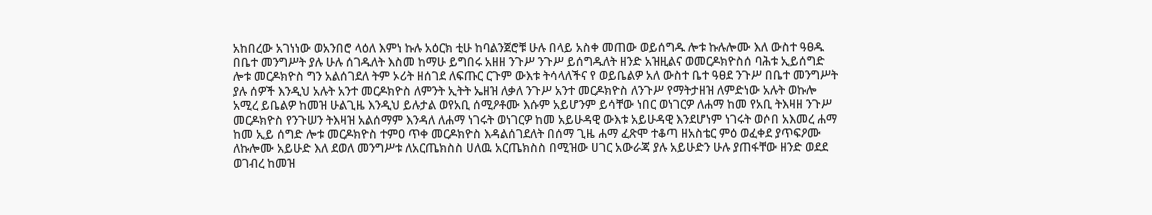አከበረው አገነነው ወአንበሮ ላዕለ እምነ ኩሉ አዕርክ ቲሁ ከባልንጀሮቹ ሁሉ በላይ አስቀ መጠው ወይሰግዱ ሎቱ ኩሉሎሙ እለ ውስተ ዓፀዱ በቤተ መንግሥት ያሉ ሁሉ ሰገዱለት እስመ ከማሁ ይግበሩ አዘዘ ንጉሥ ንጉሥ ይሰግዱለት ዘንድ አዝዚልና ወመርዶክዮስሰ ባሕቱ ኢይሰግድ ሎቱ መርዶክዮስ ግን አልሰገደለ ትም ኦሪት ዘሰገደ ለፍጡር ርጉም ውእቱ ትሳላለችና የ ወይቤልዎ አለ ውስተ ቤተ ዓፀደ ንጉሥ በቤተ መንግሥት ያሉ ሰዎች እንዲህ አሉት አንተ መርዶክዮስ ለምንት ኢትት ኤዘዝ ለቃለ ንጉሥ አንተ መርዶክዮስ ለንጉሥ የማትታዘዝ ለምድነው አሉት ወኩሎ አሚረ ይቤልዎ ከመዝ ሁልጊዜ እንዲህ ይሉታል ወየአቢ ሰሚዖቶሙ እሱም አይሆንም ይሳቸው ነበር ወነገርዎ ለሐማ ከመ የአቢ ትእዛዘ ንጉሥ መርዶክዮስ የንጉሠን ትእዛዝ አልሰማም እንዳለ ለሐማ ነገሩት ወነገርዎ ከመ አይሁዳዊ ውእቱ አይሁዳዊ እንደሆነም ነገሩት ወሶበ አእመረ ሐማ ከመ ኢይ ሰግድ ሎቱ መርዶክዮስ ተምዐ ጥቀ መርዶክዮስ እዳልሰገደለት በሰማ ጊዜ ሐማ ፈጽሞ ተቆጣ ዘአስቴር ምዕ ወፈቀደ ያጥፍዖሙ ለኩሎሙ አይሁድ እለ ደወለ መንግሥቱ ለአርጤክስስ ሀለዉ አርጤክስስ በሚዝው ሀገር አውራጃ ያሉ አይሁድን ሁሉ ያጠፋቸው ዘንድ ወደደ ወገብረ ከመዝ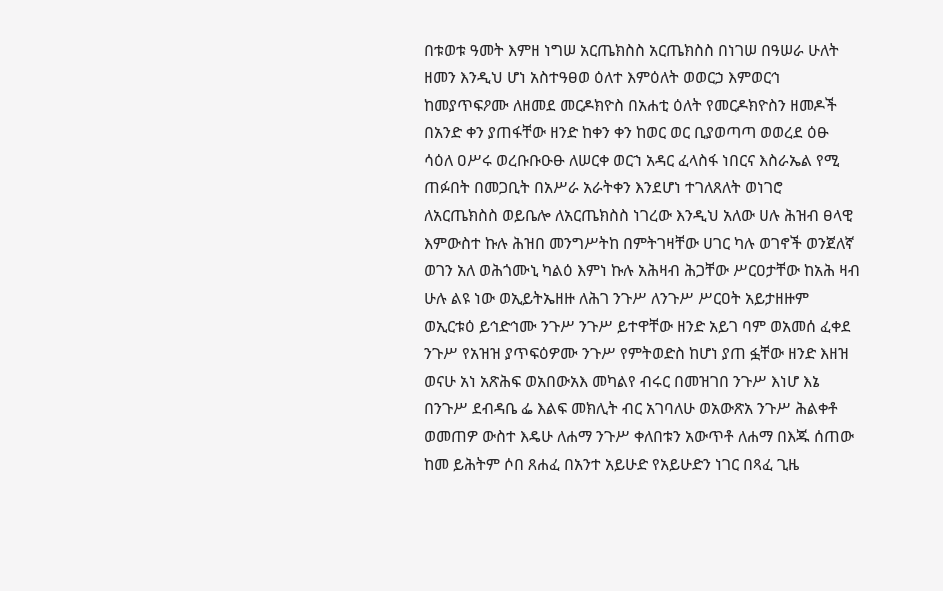በቱወቱ ዓመት እምዘ ነግሠ አርጤክስስ አርጤክስስ በነገሠ በዓሠራ ሁለት ዘመን እንዲህ ሆነ አስተዓፀወ ዕለተ እምዕለት ወወርኃ እምወርኅ ከመያጥፍዖሙ ለዘመደ መርዶክዮስ በአሐቲ ዕለት የመርዶክዮስን ዘመዶች በአንድ ቀን ያጠፋቸው ዘንድ ከቀን ቀን ከወር ወር ቢያወጣጣ ወወረደ ዕፁ ሳዕለ ዐሥሩ ወረቡቡዑፁ ለሠርቀ ወርኀ አዳር ፈላስፋ ነበርና እስራኤል የሚ ጠፉበት በመጋቢት በአሥራ አራትቀን እንደሆነ ተገለጸለት ወነገሮ ለአርጤክስስ ወይቤሎ ለአርጤክስስ ነገረው እንዲህ አለው ሀሉ ሕዝብ ፀላዊ እምውስተ ኩሉ ሕዝበ መንግሥትከ በምትገዛቸው ሀገር ካሉ ወገኖች ወንጀለኛ ወገን አለ ወሕጎሙኒ ካልዕ እምነ ኩሉ አሕዛብ ሕጋቸው ሥርዐታቸው ከአሕ ዛብ ሁሉ ልዩ ነው ወኢይትኤዘዙ ለሕገ ንጉሥ ለንጉሥ ሥርዐት አይታዘዙም ወኢርቱዕ ይኅድኅሙ ንጉሥ ንጉሥ ይተዋቸው ዘንድ አይገ ባም ወአመሰ ፈቀደ ንጉሥ የአዝዝ ያጥፍዕዎሙ ንጉሥ የምትወድስ ከሆነ ያጠ ፏቸው ዘንድ እዘዝ ወናሁ አነ አጽሕፍ ወአበውአእ መካልየ ብሩር በመዝገበ ንጉሥ እነሆ እኔ በንጉሥ ደብዳቤ ፌ እልፍ መክሊት ብር አገባለሁ ወአውጽአ ንጉሥ ሕልቀቶ ወመጠዎ ውስተ እዴሁ ለሐማ ንጉሥ ቀለበቱን አውጥቶ ለሐማ በእጁ ሰጠው ከመ ይሕትም ሶበ ጸሐፈ በአንተ አይሁድ የአይሁድን ነገር በጻፈ ጊዜ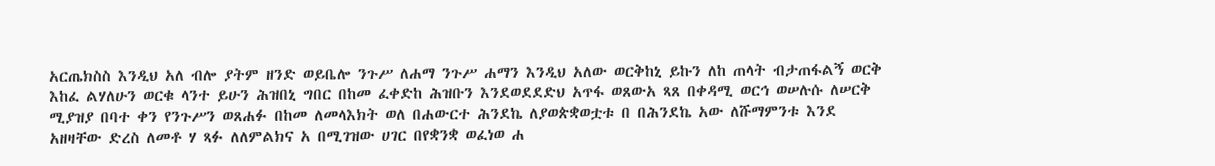አርጤክስስ እንዲህ አለ ብሎ ያትም ዘንድ ወይቤሎ ንጉሥ ለሐማ ንጉሥ ሐማን እንዲህ አለው ወርቅከኒ ይኩን ለከ ጠላት ብታጠፋልኝ ወርቅ እከፈ ልሃለሁን ወርቁ ላንተ ይሁን ሕዝበኒ ግበር በከመ ፈቀድከ ሕዝቡን እንደወደደድህ አጥፋ ወጸውአ ጻጸ በቀዳሚ ወርኅ ወሠሉሱ ለሠርቅ ሚያዝያ በባተ ቀን የንጉሥን ወጸሐፉ በከመ ለመላእክት ወለ በሐውርተ ሕንደኬ ለያወጵቋወቷቱ በ በሕንደኬ አው ለሹማምንቱ እንደ አዘዛቸው ድረስ ለመቶ ሃ ጻፉ ለለምልክና አ በሚገዝው ሀገር በየቋንቋ ወፈነወ ሐ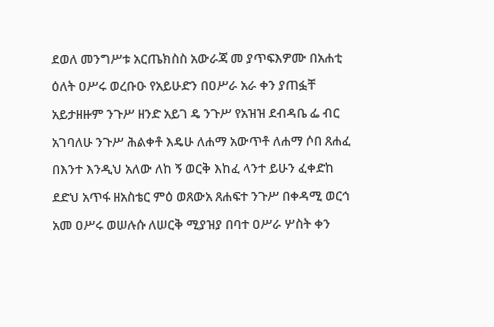ደወለ መንግሥቱ አርጤክስስ አውራጃ መ ያጥፍእዎሙ በአሐቲ ዕለት ዐሥሩ ወረቡዑ የአይሁድን በዐሥራ አራ ቀን ያጠፏቸ አይታዘዙም ንጉሥ ዘንድ አይገ ዴ ንጉሥ የአዝዝ ደብዳቤ ፌ ብር አገባለሁ ንጉሥ ሕልቀቶ እዴሁ ለሐማ አውጥቶ ለሐማ ሶበ ጸሐፈ በእንተ እንዲህ አለው ለከ ኝ ወርቅ እከፈ ላንተ ይሁን ፈቀድከ ደድህ አጥፋ ዘአስቴር ምዕ ወጸውአ ጸሐፍተ ንጉሥ በቀዳሚ ወርኅ አመ ዐሥሩ ወሠሉሱ ለሠርቅ ሚያዝያ በባተ ዐሥራ ሦስት ቀን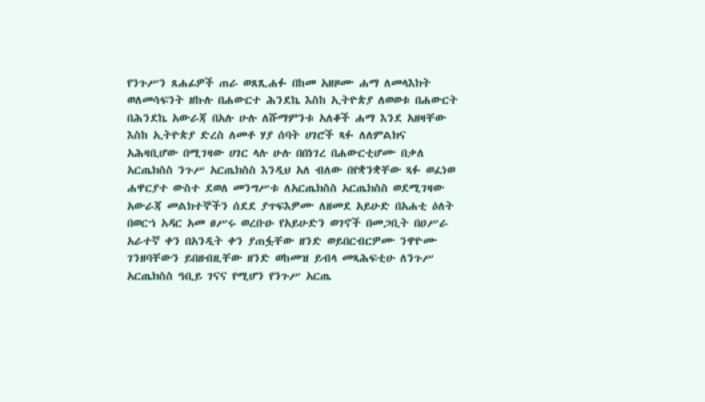የንጉሥን ጸሐፊዎች ጠራ ወጸጺሐፉ በከመ አዘዞሙ ሐማ ለመላእክት ወለመሳፍንት ዘኩሉ በሐውርተ ሕንደኬ እስከ ኢትዮጵያ ለወወቱ በሐውርት በሕንደኬ አውራጃ በአሉ ሁሉ ለሹማምንቱ አለቆች ሐማ እንደ አዘዛቸው እስከ ኢትዮጵያ ድረስ ለመቶ ሃያ ሰባት ሀገሮች ጻፉ ለለምልክና አሕዛቢሆው በሚገዛው ሀገር ላሉ ሁሉ በበነገረ በሐውርቲሆሙ በቃለ አርጤክስስ ንጉሥ አርጤክስስ እንዲህ አለ ብለው በየቋንቋቸው ጻፉ ወፈነወ ሐዋርያተ ውስተ ደወለ መንግሥቱ ለአርጤክስስ አርጤክስስ ወደሚገዛው አውራጃ መልክተኞችን ሰደደ ያጥፍእዎሙ ለዘመደ አይሁድ በአሐቲ ዕለት በወርኀ አዳር አመ ፀሥሩ ወረቡዑ የአይሁድን ወገኖች በመጋቢት በዐሥራ አራተኛ ቀን በአንዲት ቀን ያጠፏቸው ዘንድ ወይበርብርዎሙ ንዋዮሙ ገንዘባቸውን ይበዘብዚቸው ዘንድ ወከመዝ ይብላ መጻሕፍቲሁ ለንጉሥ አርጤክስስ ዓቢይ ገናና የሚሆን የንጉሥ አርጤ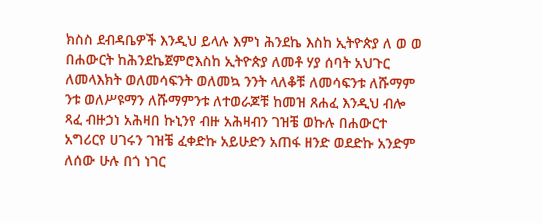ክስስ ደብዳቤዎች እንዲህ ይላሉ እምነ ሕንደኬ እስከ ኢትዮጵያ ለ ወ ወ በሐውርት ከሕንደኬጀምሮእስከ ኢትዮጵያ ለመቶ ሃያ ሰባት አህጉር ለመላእክት ወለመሳፍንት ወለመኳ ንንት ላለቆቹ ለመሳፍንቱ ለሹማም ንቱ ወለሥዩማን ለሹማምንቱ ለተወራጆቹ ከመዝ ጸሐፈ እንዲህ ብሎ ጻፈ ብዙኃነ አሕዛበ ኩኒንየ ብዙ አሕዛብን ገዝቼ ወኩሉ በሐውርተ አግሪርየ ሀገሩን ገዝቼ ፈቀድኩ አይሁድን አጠፋ ዘንድ ወደድኩ አንድም ለሰው ሁሉ በጎ ነገር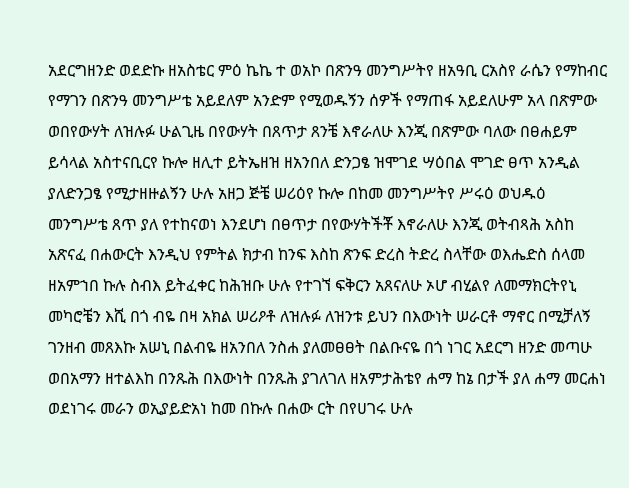አደርግዘንድ ወደድኩ ዘአስቴር ምዕ ኬኬ ተ ወአኮ በጽንዓ መንግሥትየ ዘአዓቢ ርአስየ ራሴን የማከብር የማገን በጽንዓ መንግሥቴ አይደለም አንድም የሚወዱኝን ሰዎች የማጠፋ አይደለሁም አላ በጽምው ወበየውሃት ለዝሉፉ ሁልጊዜ በየውሃት በጸጥታ ጸንቼ እኖራለሁ እንጂ በጽምው ባለው በፀሐይም ይሳላል አስተናቢርየ ኩሎ ዘሊተ ይትኤዘዝ ዘአንበለ ድንጋፄ ዝሞገደ ሣዕበል ሞገድ ፀጥ አንዲል ያለድንጋፄ የሚታዘዙልኝን ሁሉ አዘጋ ጅቼ ሠሪዕየ ኩሎ በከመ መንግሥትየ ሥሩዕ ወህዱዕ መንግሥቴ ጸጥ ያለ የተከናወነ እንደሆነ በፀጥታ በየውሃትችቾ እኖራለሁ እንጂ ወትብጻሕ አስከ አጽናፈ በሐውርት እንዲህ የምትል ክታብ ከንፍ እስከ ጽንፍ ድረስ ትድረ ስላቸው ወእሔድስ ሰላመ ዘአምኀበ ኩሉ ስብእ ይትፈቀር ከሕዝቡ ሁሉ የተገኘ ፍቅርን አጸናለሁ ኦሆ ብሂልየ ለመማክርትየኒ መካሮቼን እሺ በጎ ብዬ በዛ አክል ሠሪዖቶ ለዝሉፉ ለዝንቱ ይህን በእውነት ሠራርቶ ማኖር በሚቻለኝ ገንዘብ መጸእኩ አሠኒ በልብዬ ዘአንበለ ንስሐ ያለመፀፀት በልቡናዬ በጎ ነገር አደርግ ዘንድ መጣሁ ወበአማን ዘተልእከ በንጹሕ በእውነት በንጹሕ ያገለገለ ዘአምታሕቴየ ሐማ ከኔ በታች ያለ ሐማ መርሐነ ወደነገሩ መራን ወኢያይድአነ ከመ በኩሉ በሐው ርት በየሀገሩ ሁሉ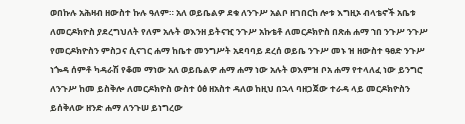ወበኩሉ አሕዛብ ዘውስተ ኩሉ ዓለም። አለ ወይቤልዎ ደቁ ለንጉሥ አልቦ ዘገበርከ ሎቱ እግዚኦ ብላቴኖች አቤቱ ለመርዶክዮስ ያደረግህለት የለም አሉት ወእንዘ ይትናዢ ንጉሥ አኩቴቶ ለመርዶክዮስ በጽሐ ሐማ ኀበ ንጉሥ ንጉሥ የመርዶክዮስን ምስጋና ሲናገር ሐማ ከቤተ መንግሥት አደባባይ ደረሰ ወይቤ ንጉሥ መኑ ዝ ዘውስተ ዓፀድ ንጉሥ ነጐዳ ሰምቶ ካዳራሽ የቆመ ማነው አለ ወይቤልዎ ሐማ ሐማ ነው አሉት ወእምዝ ቦአ ሐማ የተላለፈ ነው ይንግሮ ለንጉሥ ከመ ይስቅሎ ለመርዶክዮስ ውስተ ዕፅ ዘአስተ ዳለወ ከዚህ በኋላ ባዘጋጀው ተራዳ ላይ መርዶክዮስን ይሰቅለው ዘንድ ሐማ ለንጉሠ ይነግረው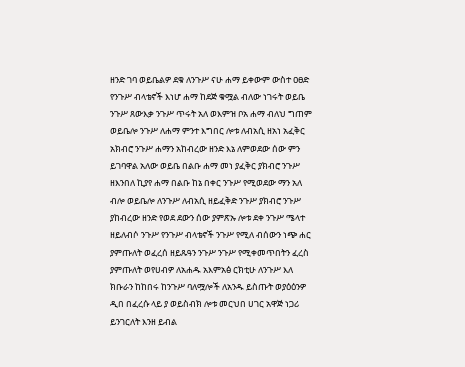ዘንድ ገባ ወይቤልዎ ደቁ ለንጉሥ ናሁ ሐማ ይቀውም ውስተ ዐፀድ የንጉሥ ብላቴኖች እነሆ ሐማ ከደጅ ቁሟል ብለው ነገሩት ወይቤ ንጉሥ ጸውእቃ ንጉሥ ጥሩት አለ ወእምዝ ቦአ ሐማ ብለህ ግጠም ወይቤሎ ንጉሥ ለሐማ ምንተ እግበር ሎቱ ለብአሲ ዘአነ አፈቅር አክብሮ ንጉሥ ሐማን አከብረው ዘንድ እኔ ለምወደው ሰው ምን ይገባዋል አለው ወይቤ በልቡ ሐማ መነ ያፈቅር ያክብሮ ንጉሥ ዘእንበለ ኪያየ ሐማ በልቡ ከኔ በቀር ንጉሥ የሚወደው ማን አለ ብሎ ወይቤሎ ለንጉሥ ለብአሲ ዘይፈቅድ ንጉሥ ያክብሮ ንጉሥ ያከብረው ዘንድ የወደ ደውን ሰው ያምጽኡ ሎቱ ደቀ ንጉሥ ሜላተ ዘይለብሶ ንጉሥ የንጉሥ ብላቴኖች ንጉሥ የሚለ ብሰውን ነጭ ሐር ያምጡለት ወፈረሰ ዘይጹዓን ንጉሥ ንጉሥ የሚቀመጥበትን ፈረስ ያምጡለት ወየሀብዎ ለአሐዱ አእምአፅ ርክቲሁ ለንጉሥ እለ ክቡራን ከከበሩ ከንጉሥ ባለሟሎች ለአንዱ ይስጡት ወያዕዕንዎ ዲበ በፈረሱ ላይ ያ ወይስብክ ሎቱ መርህበ ሀገር አዋጅ ነጋሪ ይንገርለት እንዘ ይብል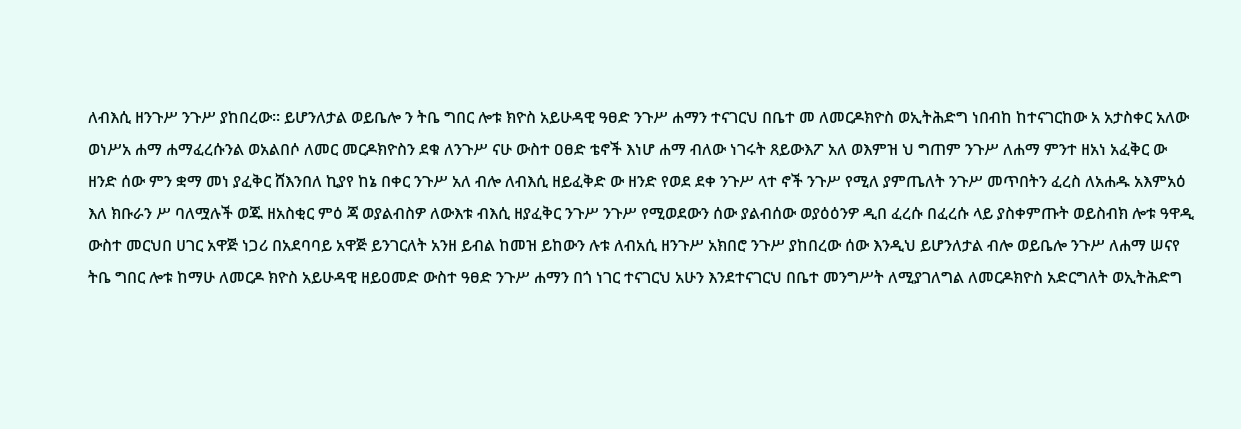ለብእሲ ዘንጉሥ ንጉሥ ያከበረው። ይሆንለታል ወይቤሎ ን ትቤ ግበር ሎቱ ክዮስ አይሁዳዊ ዓፀድ ንጉሥ ሐማን ተናገርህ በቤተ መ ለመርዶክዮስ ወኢትሕድግ ነበብከ ከተናገርከው አ አታስቀር አለው ወነሥአ ሐማ ሐማፈረሱንል ወአልበሶ ለመር መርዶክዮስን ደቁ ለንጉሥ ናሁ ውስተ ዐፀድ ቴኖች እነሆ ሐማ ብለው ነገሩት ጸይውእፖ አለ ወእምዝ ህ ግጠም ንጉሥ ለሐማ ምንተ ዘአነ አፈቅር ው ዘንድ ሰው ምን ቋማ መነ ያፈቅር ሸእንበለ ኪያየ ከኔ በቀር ንጉሥ አለ ብሎ ለብእሲ ዘይፈቅድ ው ዘንድ የወደ ደቀ ንጉሥ ላተ ኖች ንጉሥ የሚለ ያምጤለት ንጉሥ መጥበትን ፈረስ ለአሐዱ አእምአዕ እለ ክቡራን ሥ ባለሟሉች ወጁ ዘአስቂር ምዕ ጃ ወያልብስዎ ለውእቱ ብእሲ ዘያፈቅር ንጉሥ ንጉሥ የሚወደውን ሰው ያልብሰው ወያዕዕንዎ ዲበ ፈረሱ በፈረሱ ላይ ያስቀምጡት ወይስብክ ሎቱ ዓዋዲ ውስተ መርህበ ሀገር አዋጅ ነጋሪ በአደባባይ አዋጅ ይንገርለት አንዘ ይብል ከመዝ ይከውን ሉቱ ለብአሲ ዘንጉሥ አክበሮ ንጉሥ ያከበረው ሰው እንዲህ ይሆንለታል ብሎ ወይቤሎ ንጉሥ ለሐማ ሠናየ ትቤ ግበር ሎቱ ከማሁ ለመርዶ ክዮስ አይሁዳዊ ዘይዐመድ ውስተ ዓፀድ ንጉሥ ሐማን በጎ ነገር ተናገርህ አሁን እንደተናገርህ በቤተ መንግሥት ለሚያገለግል ለመርዶክዮስ አድርግለት ወኢትሕድግ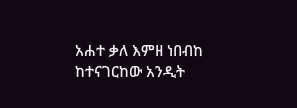አሐተ ቃለ እምዘ ነበብከ ከተናገርከው አንዲት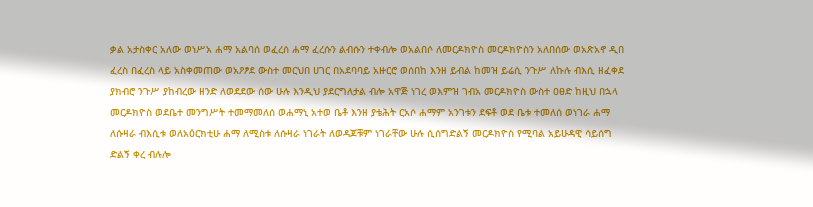ቃል አታስቀር አለው ወነሥአ ሐማ አልባሰ ወፈረሰ ሐማ ፈረሱን ልብሱን ተቀብሎ ወአልበሶ ለመርዶክዮስ መርዶክዮስን አለበሰው ወአጽአኖ ዲበ ፈረስ በፈረስ ላይ አስቀመጠው ወአዖፆደ ውስተ መርህበ ሀገር በአደባባይ አዙርሮ ወሰበከ እንዘ ይብል ከመዝ ይሬሲ ንጉሥ ለኩሉ ብእሲ ዘፈቀደ ያክብሮ ንጉሥ ያከብረው ዘንድ ለወደደው ሰው ሁሉ እንዲህ ያደርግለታል ብሎ አዋጅ ነገረ ወእምዝ ገብአ መርዶክዮስ ውስተ ዐፀድ ከዚህ በኋላ መርዶክዮስ ወደቤተ መንግሥት ተመማመለሰ ወሐማኒ አተወ ቤቶ እንዘ ያቴሕት ርአሶ ሐማም አንገቱን ደፍቶ ወደ ቤቱ ተመለሰ ወነገራ ሐማ ለሱዛራ ብእሲቱ ወለአዕርክቲሁ ሐማ ለሚስቱ ለሱዛራ ነገራት ለወዳጆቹም ነገራቸው ሁሉ ሲሰግድልኝ መርዶክዮስ የሚባል አይሁዳዊ ሳይሰግ ድልኝ ቀረ ብሉሎ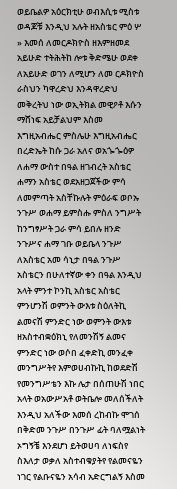ወይቤልዎ አዕርክቲሁ ወብእሲቱ ሚስቱ ወዳጆቹ እንዲህ አሉት ዘአስቴር ምዕ ሦ » እመሰ ለመርዶክዮስ ዘእምዘመደ አይሁድ ተትሕትከ ሎቱ ቅድሜሁ ወደቀ ለአይሁድ ወገን ለሚሆን ለመ ርዶክዮስ ራስህን ካዋረድህ እንዳዋረድህ መቅረትህ ነው ወኢትክል መዊዖቶ እሱን ማሸነፍ አይቻልህም እስመ እግዚአብሔር ምስሌሁ እግዚአብሔር በረድኤት ከሱ ጋራ አለና ወአጐጐዕዎ ለሐማ ውስተ በዓል ዘገብረት አስቴር ሐማን አስቴር ወደአዘጋጀችው ምሳ ለመምጣት አስቸኩሉት ምዕራፍ ወቦኡ ንጉሥ ወሐማ ይምስሑ ምስለ ንግሥት ከንግፃሥት ጋራ ምሳ ይበሉ ዘንድ ንጉሥና ሐማ ገቡ ወይቤላ ንጉሥ ለአስቴር አመ ሳኒታ በዓል ንጉሥ አስቴርን በሁለተኛው ቀን በዓል እንዲህ አላት ምንተ ኮንኪ አስቴር አስቴር ምንሆንሽ ወምንት ውእቱ ስዕለትኪ ልመናሽ ምንድር ነው ወምንት ውእቱ ዘአስተብቋዕክኒ የለመንሽኝ ልመና ምንድር ነው ወሶበ ፈቀድኪ መንፈቀ መንግሥትየ እምወሀብኩኪ ከወደድሽ የመንግሥቴን እኩ ሌታ በሰጠሁሽ ነበር አላት ወአውሥአቶ ወትቤሎ መለሰችለት እንዲህ አለችው እመሰ ረከብኩ ሞገሰ በቅድመ ንጉሥ በንጉሥ ፊት ባለሟልነት ኦግኝቼ እንደሆነ ይትወሀባ ለነፍስየ ስእለታ ወቃለ አስተብቁያትየ የልመናዬን ነገር የልቡናዬን አሳብ አድርግልኝ እስመ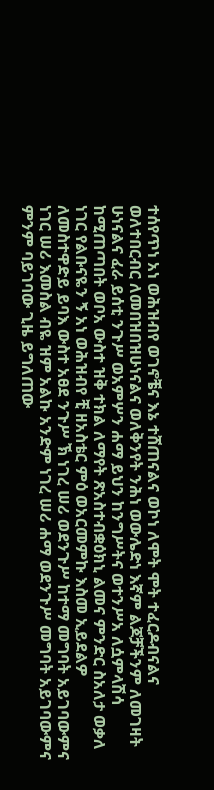ተሰየጥነ አነ ወሕዝብየ ወገኖቼና እኔ ተሸጠናልና ወኮነ ለሞት ሞት ተፈርዶብናልና ወለተበርብር ለመበዝበዝሁነናልና ወለቅንየት ንሕነ ወውሌድነ እኛም ልጆቻችንም ለመገዛት ሁነናልና ፈራ ይሰቲ ንጉሥ ወአምሦን ሐማ ይህን ከንግሥትና ወተንሥአ ለሷምላሽሳ ከሚጠጣበት ወቦአ ውስተ ዝቅ ተክል ለማየት ጽአስተብቋዕክኒ ልመና ምንድር ስአለታ ወቃለ ነገር የልቡናዬን ኝ አነ ወሕዝብየ ቺ ዘአስቴር ምዕ ወአርመምኩ እስመ ኢይደልዎ ለመስተዋድይ ይባእ ውስተ አፀደ ንጉሥ ኽ ነገረ ሠሪ ወደንጉሥ ከተማ መግባት አይገባውምና ነገር ሠሪ እመስል ብዬ ዝም አልኩ አንድም ነገረ ሠሪ ሐማ ወደንጉሥ መግባት አይገባውምና ምንም ባይገባው ጊዜ ይግለጠው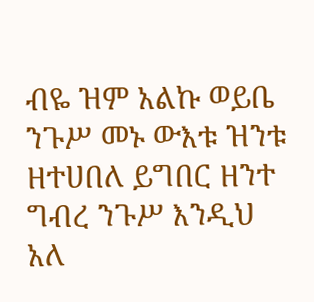ብዬ ዝም አልኩ ወይቤ ንጉሥ መኑ ውእቱ ዝንቱ ዘተሀበለ ይግበር ዘንተ ግብረ ንጉሥ እንዲህ አለ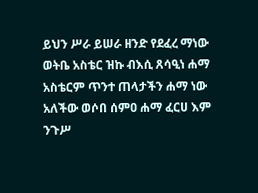ይህን ሥራ ይሠራ ዘንድ የደፈረ ማነው ወትቤ አስቴር ዝኩ ብእሲ ጸሳዒነ ሐማ አስቴርም ጥንተ ጠላታችን ሐማ ነው አለችው ወሶበ ሰምዐ ሐማ ፈርሀ እም ንጉሥ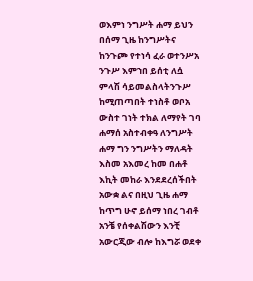ወእምነ ንግሥት ሐማ ይህን በሰማ ጊዜ ከንግሥትና ከንጉጮ የተነሳ ፈራ ወተንሥአ ንጉሥ እምኀበ ይሰቲ ለሷ ምላሽ ሳይመልስላትንጉሥ ከሚጠጣበት ተነስቶ ወቦአ ውስተ ገነት ተክል ለማየት ገባ ሐማሰ አስተብቀዓ ለንግሥት ሐማ ግን ንግሥትን ማለዳት እስመ አእመረ ከመ በሐቶ እኪት መከራ እንደደረሰችበት አውቋ ልና በዚህ ጊዜ ሐማ ከጥግ ሁኖ ይሰማ ነበረ ገብቶ አንቼ የሰቀልሽውን እንቺ አውርጂው ብሎ ከእግሯ ወደቀ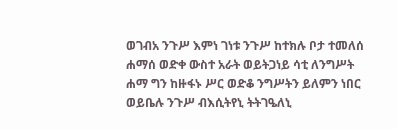ወገብአ ንጉሥ እምነ ገነቱ ንጉሥ ከተክሉ ቦታ ተመለሰ ሐማሰ ወድቀ ውስተ አራት ወይትጋነይ ሳቲ ለንግሥት ሐማ ግን ከዙፋኑ ሥር ወድቆ ንግሥትን ይለምን ነበር ወይቤሉ ንጉሥ ብእሲትየኒ ትትገዔለኒ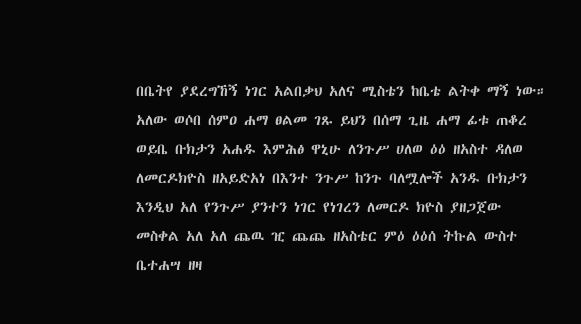በቤትየ ያደረግኸኝ ነገር አልበቃህ አለና ሚስቴን ከቤቴ ልትቀ ማኝ ነው። አለው ወሶበ ሰምዐ ሐማ ፀልመ ገጹ ይህን በሰማ ጊዜ ሐማ ፊቱ ጠቆረ ወይቤ ቡክታን አሐዱ እምሕፅ ዋኒሁ ለንጉሥ ሀለወ ዕዕ ዘአስተ ዳለወ ለመርዶክዮስ ዘአይድአነ በእንተ ንጉሥ ከንጉ ባለሟሎች አንዱ ቡክታን እንዲህ አለ የንጉሥ ያንተን ነገር የነገረን ለመርዶ ክዮስ ያዘጋጀው መስቀል አለ አለ ጨዉ ዢ ጨጨ ዘአስቴር ምዕ ዕዕሰ ትኩል ውስተ ቤተሐሣ ዘዛ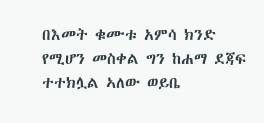በእመት ቁሙቱ አምሳ ክንድ የሚሆን መስቀል ግን ከሐማ ደጃፍ ተተክሏል ኣለው ወይቤ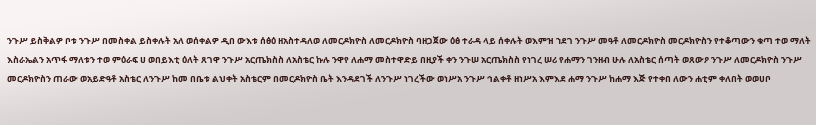ንጉሥ ይስቅልዎ ቦቱ ንጉሥ በመስቀል ይስቀሉት አለ ወሰቀልዎ ዲበ ውእቱ ሰፅዕ ዘአስተዳለወ ለመርዶክዮስ ለመርዶክዮስ ባዘጋጀው ዕፅ ተራዳ ላይ ሰቀሉት ወእምዝ ኀደገ ንጉሥ መዓቶ ለመርዶክዮስ መርዶክዮስን የተቆጣውን ቁጣ ተወ ማለት እስራኤልን አጥፋ ማለቱን ተወ ምዕራፍ ሀ ወበይእቲ ዕለት ጸገዋ ንጉሥ አርጤክስስ ለአስቴር ኩሉ ንዋየ ለሐማ መስተዋድይ በዚያች ቀን ንጉሠ አርጤክስስ የነገረ ሠሪ የሐማን ገንዘብ ሁሉ ለአስቴር ሰጣት ወጸውዖ ንጉሥ ለመርዶክዮስ ንጉሥ መርዶክዮስን ጠራው ወአይድዓቶ አስቴር ለንጉሥ ከመ በቤቱ ልህቀት አስቴርም በመርዶክዮስ ቤት እንዳደገች ለንጉሥ ነገረችው ወነሥአ ንጉሥ ኅልቀቶ ዘነሥአ እምእደ ሐማ ንጉሥ ከሐማ እጅ የተቀበ ለውን ሐቲም ቀለበት ወወሀቦ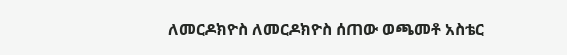ለመርዶክዮስ ለመርዶክዮስ ሰጠው ወጫመቶ አስቴር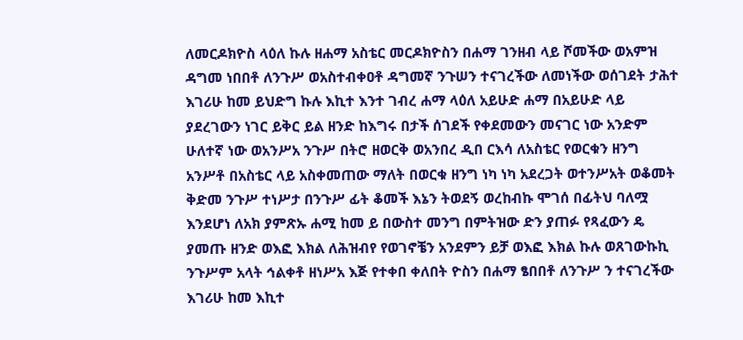ለመርዶክዮስ ላዕለ ኩሉ ዘሐማ አስቴር መርዶክዮስን በሐማ ገንዘብ ላይ ሾመችው ወአምዝ ዳግመ ነበበቶ ለንጉሥ ወአስተብቀዐቶ ዳግመኛ ንጉሠን ተናገረችው ለመነችው ወሰገደት ታሕተ እገሪሁ ከመ ይህድግ ኩሉ እኪተ እንተ ገብረ ሐማ ላዕለ አይሁድ ሐማ በአይሁድ ላይ ያደረገውን ነገር ይቅር ይል ዘንድ ከእግሩ በታች ሰገደች የቀደመውን መናገር ነው አንድም ሁለተኛ ነው ወአንሥአ ንጉሥ በትሮ ዘወርቅ ወአንበረ ዲበ ርእሳ ለአስቴር የወርቁን ዘንግ አንሥቶ በአስቴር ላይ አስቀመጠው ማለት በወርቁ ዘንግ ነካ ነካ አደረጋት ወተንሥአት ወቆመት ቅድመ ንጉሥ ተነሥታ በንጉሥ ፊት ቆመች እኔን ትወደኝ ወረከብኩ ሞገሰ በፊትህ ባለሟ እንደሆነ ለአክ ያምጽኡ ሐሚ ከመ ይ በውስተ መንግ በምትዝው ድን ያጠፉ የጻፈውን ዴ ያመጡ ዘንድ ወእፎ እክል ለሕዝብየ የወገኖቼን አንደምን ይቻ ወእፎ እክል ኩሉ ወጸገውኩኪ ንጉሥም አላት ኅልቀቶ ዘነሥአ እጅ የተቀበ ቀለበት ዮስን በሐማ ፄበበቶ ለንጉሥ ን ተናገረችው እገሪሁ ከመ እኪተ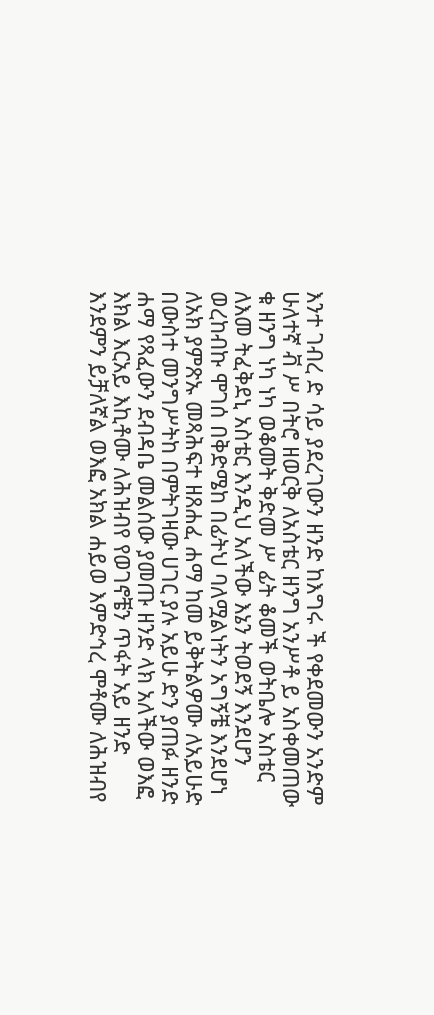እንተ ገብረ ድ ሳይ ያደረገውን ዘንድ ከእግሩ ች የቀደመውን አንድም ሁለተኛ ቭ ሥ በትሮ ዘወርቅ ለአስቴር ዘንግ አንሥቶ ይ አስቀመጠው ቁ ዘንግ ነካ ነካ ወቆመት ቅድመ ሥ ፊት ቆመች ወትቤሎ አስቴር ለእመ ትፈቅደኒ አስቴር እንዲህ አለችው እኔን ትወደኝ እንደሆን ወረከብኩ ሞገሰ በቅድሜከ በፊትህ ባለሟልነትን አግኝቼ እንደሆነ ለአክ ያምጽኡ መጻሕፍተ ዘጸሐፈ ሐማ ከመ ይቅትልዎሙ ለአይሁድ በውስተ መንግሥትከ በምትገዛው ሀገር ያሉ አይሁ ድን ያጠፉ ዘንድ ሐማ የጻፈውን ደብዳቤ መልሰው ያመጡ ዘንድ ላክ አለችው ወእፎ እክል እርአይ እኪቶሙ ለሕዝብየ የወገኖቼን ጥፋት አይ ዘንድ እንደምን ይቻለኛል ወእፎ አክል ሐይወ እምድኅረ ሞቶሙ ለሕዝብየ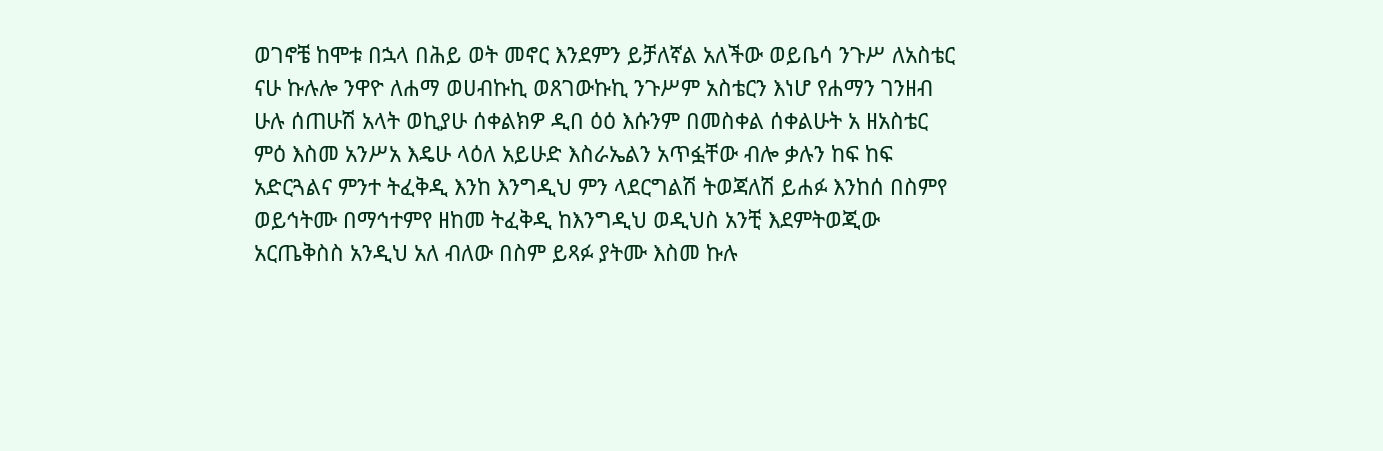ወገኖቼ ከሞቱ በኋላ በሕይ ወት መኖር እንደምን ይቻለኛል አለችው ወይቤሳ ንጉሥ ለአስቴር ናሁ ኩሉሎ ንዋዮ ለሐማ ወሀብኩኪ ወጸገውኩኪ ንጉሥም አስቴርን እነሆ የሐማን ገንዘብ ሁሉ ሰጠሁሽ አላት ወኪያሁ ሰቀልክዎ ዲበ ዕዕ እሱንም በመስቀል ሰቀልሁት አ ዘአስቴር ምዕ እስመ አንሥአ እዴሁ ላዕለ አይሁድ እስራኤልን አጥፏቸው ብሎ ቃሉን ከፍ ከፍ አድርጓልና ምንተ ትፈቅዲ እንከ እንግዲህ ምን ላደርግልሽ ትወጃለሽ ይሐፉ እንከሰ በስምየ ወይኅትሙ በማኅተምየ ዘከመ ትፈቅዲ ከእንግዲህ ወዲህስ አንቺ እደምትወጂው አርጤቅስስ አንዲህ አለ ብለው በስም ይጻፉ ያትሙ እስመ ኩሉ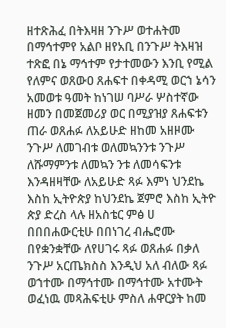ዘተጽሕፈ በትእዛዘ ንጉሥ ወተሐትመ በማኅተምየ አልቦ ዘየአቢ በንጉሥ ትእዛዝ ተጽፎ በኔ ማኅተም የታተመውን እንቢ የሚል የለምና ወጸውዐ ጸሐፍተ በቀዳሚ ወርኀ ኔሳን አመወቱ ዓመት ከነገሠ ባሥራ ሦስተኛው ዘመን በመጀመሪያ ወር በሚያዝያ ጸሐፍቱን ጠራ ወጸሐፉ ለአይሁድ ዘከመ አዘዞሙ ንጉሥ ለመገብቱ ወለመኳንንቱ ንጉሥ ለሹማምንቱ ለመኳን ንቱ ለመሳፍንቱ እንዳዘዛቸው ለአይሁድ ጻፉ እምነ ህንደኬ እስከ ኢትዮጵያ ከህንደኬ ጀምሮ እስከ ኢትዮ ጵያ ድረስ ላሉ ዘአስቴር ምፅ ሀ በበበሐውርቲሁ በበነገረ ብሔሮሙ በየቋንቋቸው ለየሀገሩ ጻፉ ወጸሐፉ በቃለ ንጉሥ አርጤክስስ እንዲህ አለ ብለው ጻፉ ወኀተሙ በማኅተሙ በማኅተሙ አተሙት ወፈነዉ መጻሕፍቲሁ ምስለ ሐዋርያት ከመ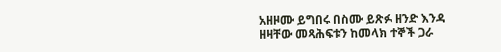አዘዞሙ ይግበሩ በስሙ ይጽፉ ዘንድ እንዳ ዘዛቸው መጻሕፍቱን ከመላክ ተኞች ጋራ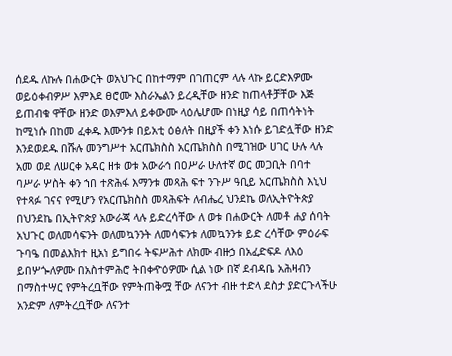ሰደዱ ለኩሉ በሐውርት ወአህጉር በከተማም በገጠርም ላሉ ላኩ ይርድእዎሙ ወይዕቀብዎሥ እምእደ ፀሮሙ እስራኤልን ይረዲቸው ዘንድ ከጠላቶቻቸው እጅ ይጠብቁ ዋቸው ዘንድ ወእምእለ ይቀውሙ ላዕሌሆሙ በነዚያ ሳይ በጠሳትነት ከሚነሱ በከመ ፈቀዱ እሙንቱ በይአቲ ዕፅለት በዚያች ቀን እነሱ ይገድሏቸው ዘንድ እንደወደዱ በሹሉ መንግሥተ አርጤክስስ አርጤክስስ በሚገዝው ሀገር ሁሉ ላሉ አመ ወደ ለሠርቀ አዳር ዘቱ ወቱ አውራኅ በዐሥራ ሁለተኛ ወር መጋቢት በባተ ባሥራ ሦስት ቀን ኀበ ተጽሕፋ እማንቱ መጻሕ ፍተ ንጉሥ ዓቢይ አርጤክስስ እኒህ የተጻፉ ገናና የሚሆን የአርጤክስስ መጻሕፍት ለብሔረ ህንደኬ ወለኢትዮትጵያ በህንደኬ በኢትዮጵያ አውራጃ ላሉ ይድረሳቸው ለ ወቱ በሐውርት ለመቶ ሐያ ሰባት አህጉር ወለመሳፍንት ወለመኳንንት ለመሳፍንቱ ለመኳንንቱ ይድ ረሳቸው ምዕራፍ ጉባዔ በመልእክተ ዚአነ ይግበሩ ትፍሥሕተ ለክሙ ብዙኃ በአፈድፍዶ ለእዕ ይበሦጐለዎሙ በአስተምሕሮ ትበቀዯዕዎሙ ሲል ነው በኛ ደብዳቤ አሕዛብን በማስተሣር የምትረቧቸው የምትጠቅሟ ቸው ለናንተ ብዙ ተድላ ደስታ ያድርጉላችሁ አንድም ለምትረቧቸው ለናንተ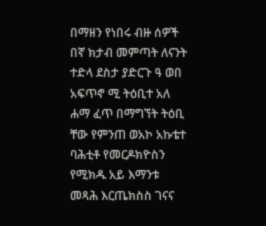በማዘን የነበሩ ብዙ ሰዎች በኛ ክታብ መምጣት ለናንት ተድላ ደስታ ያድርጉ ዓ ወበ አፍጥኖ ሚ ትዕቢተ አለ ሐማ ፈጥ በማግኘት ትዕቢ ቸው የምንጠ ወአኮ አኩቴተ ባሕቲቶ የመርዶክዮስን የሚክዱ አይ እማንቱ መጻሕ እርጤክስስ ገናና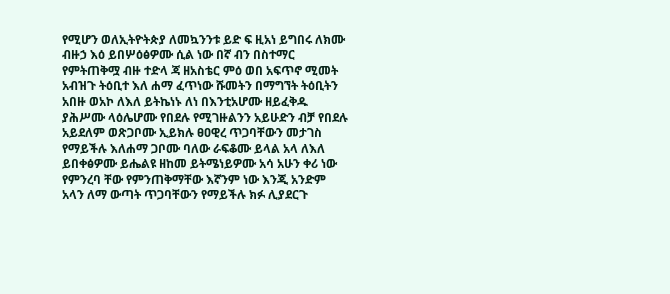የሚሆን ወለኢትዮትጵያ ለመኳንንቱ ይድ ፍ ዚአነ ይግበሩ ለክሙ ብዙኃ እዕ ይበሦዕፅዎሙ ሲል ነው በኛ ብን በስተማር የምትጠቅሟ ብዙ ተድላ ጃ ዘአስቴር ምዕ ወበ አፍጥኖ ሚመት አብዝጉ ትዕቢተ እለ ሐማ ፈጥነው ሹመትን በማግኘት ትዕቢትን አበዙ ወአኮ ለእለ ይትኬነኑ ለነ በእንቲአሆሙ ዘይፈቅዱ ያሕሥሙ ላዕሌሆሙ የበደሉ የሚገዙልንን አይሁድን ብቻ የበደሉ አይደለም ወጽጋቦሙ ኢይክሉ ፀዐዊረ ጥጋባቸውን መታገስ የማይችሉ እለሐማ ጋቦሙ ባለው ራፍቆሙ ይላል አላ ለእለ ይበቀፅዎሙ ይሔልዩ ዘከመ ይትሜነይዎሙ አሳ አሁን ቀሪ ነው የምንረባ ቸው የምንጠቅማቸው እኛንም ነው እንጂ አንድም አላን ለማ ውጣት ጥጋባቸውን የማይችሉ ክፉ ሊያደርጉ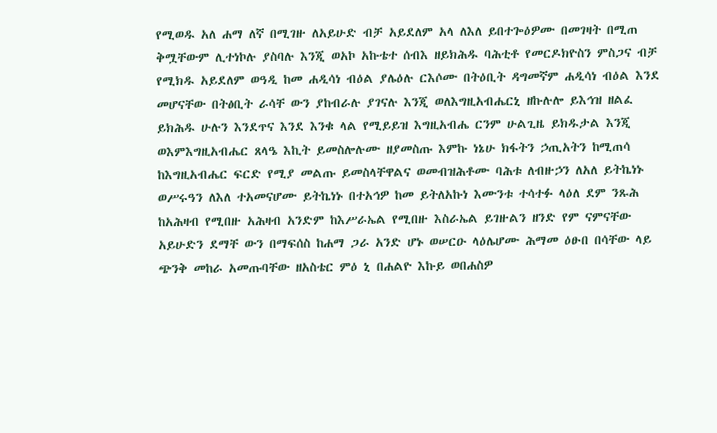የሚወዱ አለ ሐማ ለኛ በሚገዙ ለአይሁድ ብቻ አይደለም አላ ለእለ ይበተጐዕዎሙ በመገዛት በሚጠ ቅሟቸውም ሊተነኮሉ ያስባሉ እንጂ ወአኮ አኩቴተ ሰብእ ዘይክሕዱ ባሕቲቶ የመርዶክዮስን ምስጋና ብቻ የሚክዱ አይደለም ወዓዲ ከመ ሐዲሳነ ብዕል ያሌዕሉ ርእሶሙ በትዕቢት ዳግመኛም ሐዲሳነ ብዕል እንደ መሆናቸው በትፅቢት ራሳቸ ውን ያከብራሉ ያገናሉ እንጂ ወለእግዚአብሔርኒ ዘኩሉሎ ይእኅዝ ዘልፈ ይክሕዱ ሁሉን እንደጥና እንደ እንቁ ላል የሚይይዝ እግዚአብሔ ርንም ሁልጊዜ ይክዱታል እንጂ ወእምእግዚአብሔር ጸላዔ እኪት ይመስሎሉሙ ዘያመስጡ እምኩ ነኔሁ ክፋትን ኃጢአትን ከሚጠሳ ከእግዚአብሔር ፍርድ የሚያ መልጡ ይመስላቸዋልና ወመብዝሕቶሙ ባሕቱ ለብዙኃን ለአለ ይትኬነኑ ወሥሩዓን ለእለ ተአመናሆሙ ይትኬነኑ በተአኅዎ ከመ ይትለአኩነ እሙንቱ ተሳተፉ ላዕለ ደም ንጹሕ ከአሕዛብ የሚበዙ አሕዛብ አንድም ከእሥራኤል የሚበዙ እስራኤል ይገዙልን ዘንድ የም ናምናቸው አይሁድን ደማቸ ውን በማፍሰስ ከሐማ ጋራ አንድ ሆኑ ወሠርዑ ላዕሌሆሙ ሕማመ ዕፁበ በሳቸው ላይ ጭንቅ መከራ አመጡባቸው ዘአስቴር ምዕ ኒ በሐልዮ እኩይ ወበሐስዎ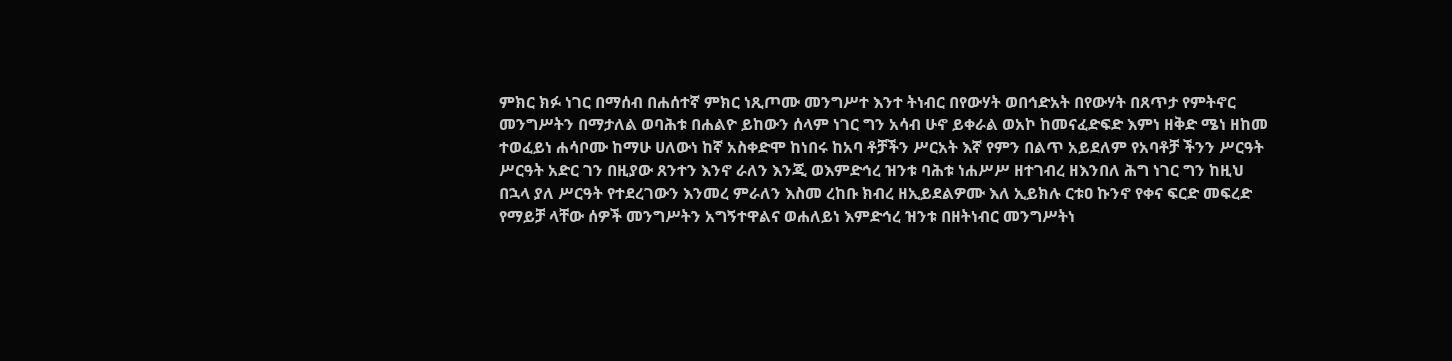ምክር ክፉ ነገር በማሰብ በሐሰተኛ ምክር ነጺጦሙ መንግሥተ እንተ ትነብር በየውሃት ወበኅድአት በየውሃት በጸጥታ የምትኖር መንግሥትን በማታለል ወባሕቱ በሐልዮ ይከውን ሰላም ነገር ግን አሳብ ሁኖ ይቀራል ወአኮ ከመናፈድፍድ እምነ ዘቅድ ሜነ ዘከመ ተወፈይነ ሐሳቦሙ ከማሁ ሀለውነ ከኛ አስቀድሞ ከነበሩ ከአባ ቶቻችን ሥርአት እኛ የምን በልጥ አይደለም የአባቶቻ ችንን ሥርዓት ሥርዓት አድር ገን በዚያው ጸንተን እንኖ ራለን እንጂ ወእምድኅረ ዝንቱ ባሕቱ ነሐሥሥ ዘተገብረ ዘእንበለ ሕግ ነገር ግን ከዚህ በኋላ ያለ ሥርዓት የተደረገውን እንመረ ምራለን እስመ ረከቡ ክብረ ዘኢይደልዎሙ እለ ኢይክሉ ርቱዐ ኩንኖ የቀና ፍርድ መፍረድ የማይቻ ላቸው ሰዎች መንግሥትን አግኝተዋልና ወሐለይነ እምድኅረ ዝንቱ በዘትነብር መንግሥትነ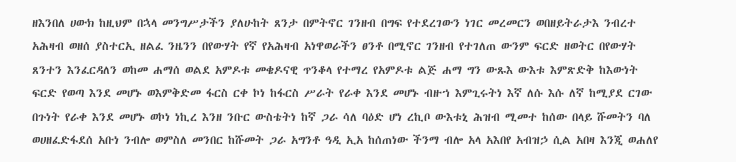ዘእንበለ ሀውክ ከዚህም በኋላ መንግሥታችን ያለሁከት ጸንታ በምትኖር ገንዘብ በግፍ የተደረገውን ነገር መረመርን ወበዘይትራታእ ንብረተ አሕዛብ ወዘሰ ያስተርኢ ዘልፈ ንዜንን በየውሃት የኛ የአሕዛብ አነዋወራችን ፀንቶ በሚኖር ገንዘብ የተገለጠ ውንም ፍርድ ዘወትር በየውሃት ጸንተን እንፈርዳለን ወከመ ሐማሰ ወልደ አምዶቱ መቄዶናዊ ጥንቆላ የተማረ የአምዶቱ ልጅ ሐማ ግን ውጹእ ውእቱ እምጽድቅ ከእውነት ፍርድ የወጣ እንደ መሆኑ ወእምቅድመ ፋርስ ርቀ ኮነ ከፋርስ ሥራት የራቀ እንደ መሆኑ ብዙኀ እምጊሩትነ እኛ ለሱ እሱ ለኛ ከሚያደ ርገው በጉነት የራቀ እንደ መሆኑ ወኮነ ነኪረ እንዘ ንቡር ውስቴትነ ከኛ ጋራ ሳለ ባዕድ ሆነ ረኪቦ ውእቱኒ ሕዝብ ሚመተ ከሰው በላይ ሹመትን ባለ ወሀዘፈድፋደሰ አቡነ ንብሎ ወምስለ መንበር ከሹመት ጋራ አግንቶ ዓዲ ኢአ ከሰጠነው ችንማ ብሎ አላ አእበየ አብዝኃ ሲል አበዛ እንጂ ወሐለየ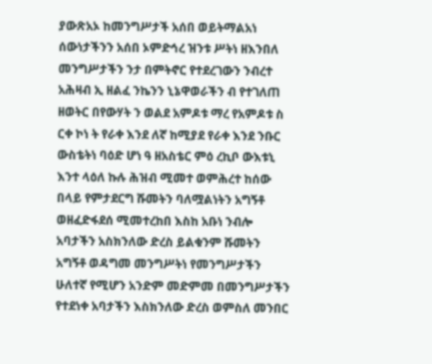ያውጽአኦ ከመንግሥታች አሰበ ወይትማልአነ ሰውነታችንን አሰበ ኦምድኅረ ዝንቱ ሥትነ ዘእንበለ መንግሥታችን ንታ በምትኖር የተደረገውን ንብረተ አሕዛብ ኢ ዘልፈ ንኬንን ኒኔዋወራችን ብ የተገለጠ ዘወትር በየውሃት ን ወልደ አምዶቱ ማረ የአምዶቱ ስ ርቀ ኮነ ት የራቀ እንደ ለኛ ከሚያደ የራቀ እንደ ንቡር ውስቴትነ ባዕድ ሆነ ዓ ዘአስቴር ምዕ ረኪቦ ውእቱኒ እንተ ላዕለ ኩሉ ሕዝብ ሚመተ ወምሕረተ ከሰው በላይ የምታደርግ ሹመትን ባለሟልነትን አግኝቶ ወዘፈድፋደሰ ሚመተረከበ እስከ አቡነ ንብሎ አባታችን አስክንለው ድረስ ይልቁንም ሹመትን አግኝቶ ወዳግመ መንግሥትነ የመንግሥታችን ሁለተኛ የሚሆን አንድም መድምመ በመንግሥታችን የተደነቀ አባታችን እስክንለው ድረስ ወምስለ መንበር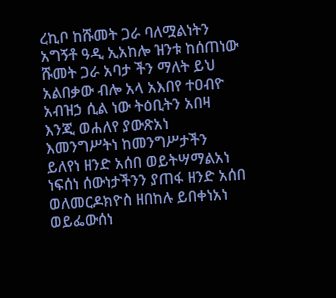ረኪቦ ከሹመት ጋራ ባለሟልነትን አግኝቶ ዓዲ ኢአከሎ ዝንቱ ከሰጠነው ሹመት ጋራ አባታ ችን ማለት ይህ አልበቃው ብሎ አላ አእበየ ተዐብዮ አብዝኃ ሲል ነው ትዕቢትን አበዛ እንጂ ወሐለየ ያውጽአነ እመንግሥትነ ከመንግሥታችን ይለየነ ዘንድ አሰበ ወይትሣማልአነ ነፍሰነ ሰውነታችንን ያጠፋ ዘንድ አሰበ ወለመርዶክዮስ ዘበከሉ ይበቀነአነ ወይፌውሰነ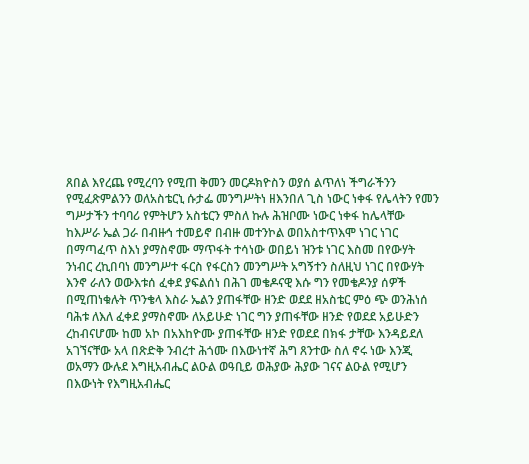ጸበል እየረጨ የሚረባን የሚጠ ቅመን መርዶክዮስን ወያሰ ልጥለነ ችግራችንን የሚፈጽምልንን ወለአስቴርኒ ሱታፌ መንግሥትነ ዘእንበለ ጊስ ነውር ነቀፋ የሌላትን የመን ግሥታችን ተባባሪ የምትሆን አስቴርን ምስለ ኩሉ ሕዝቦሙ ነውር ነቀፋ ከሌላቸው ከእሥራ ኤል ጋራ በብዙኅ ተመይኖ በብዙ መተንኮል ወበአስተጥእሞ ነገር ነገር በማጣፈጥ ስእነ ያማስኖሙ ማጥፋት ተሳነው ወበይነ ዝንቱ ነገር እስመ በየውሃት ንነብር ረኪበባነ መንግሥተ ፋርስ የፋርስን መንግሥት አግኝተን ስለዚህ ነገር በየውሃት እንኖ ራለን ወውእቱሰ ፈቀደ ያፍልሰነ በሕገ መቄዶናዊ እሱ ግን የመቄዶንያ ሰዎች በሚጠነቁሉት ጥንቄላ እስራ ኤልን ያጠፋቸው ዘንድ ወደደ ዘአስቴር ምዕ ጭ ወንሕነሰ ባሕቱ ለእለ ፈቀደ ያማስኖሙ ለአይሁድ ነገር ግን ያጠፋቸው ዘንድ የወደደ አይሁድን ረከብናሆሙ ከመ አኮ በአእከዮሙ ያጠፋቸው ዘንድ የወደደ በክፋ ታቸው እንዳይደለ አገኘናቸው አላ በጽድቅ ንብረተ ሕጎሙ በእውነተኛ ሕግ ጸንተው ስለ ኖሩ ነው እንጂ ወአማን ውሉደ እግዚአብሔር ልዑል ወዓቢይ ወሕያው ሕያው ገናና ልዑል የሚሆን በእውነት የእግዚአብሔር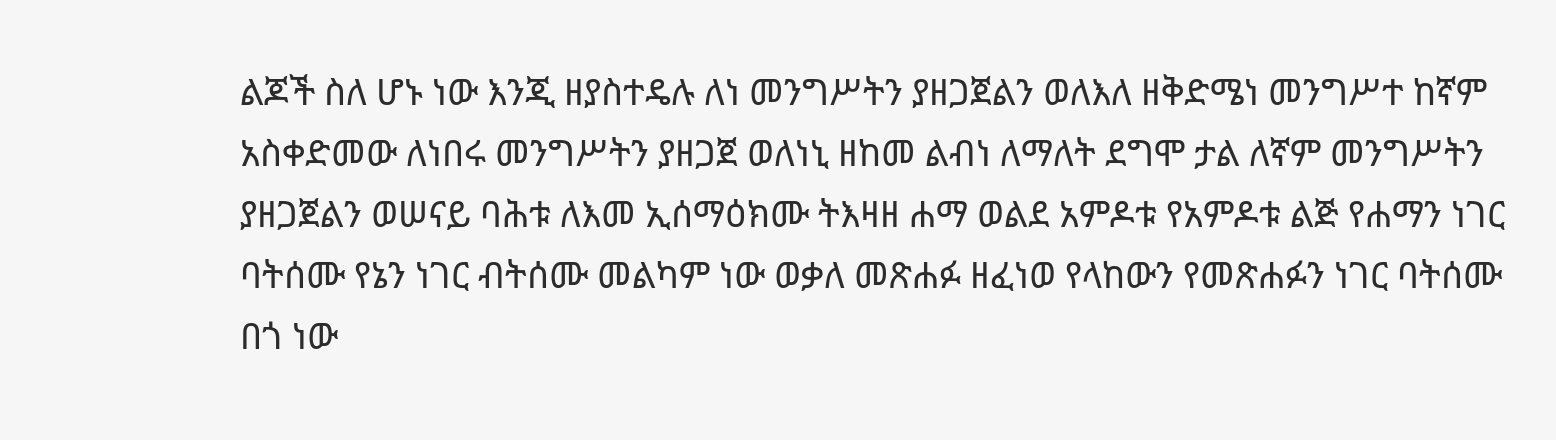ልጆች ስለ ሆኑ ነው እንጂ ዘያስተዴሉ ለነ መንግሥትን ያዘጋጀልን ወለእለ ዘቅድሜነ መንግሥተ ከኛም አስቀድመው ለነበሩ መንግሥትን ያዘጋጀ ወለነኒ ዘከመ ልብነ ለማለት ደግሞ ታል ለኛም መንግሥትን ያዘጋጀልን ወሠናይ ባሕቱ ለእመ ኢሰማዕክሙ ትእዛዘ ሐማ ወልደ አምዶቱ የአምዶቱ ልጅ የሐማን ነገር ባትሰሙ የኔን ነገር ብትሰሙ መልካም ነው ወቃለ መጽሐፉ ዘፈነወ የላከውን የመጽሐፉን ነገር ባትሰሙ በጎ ነው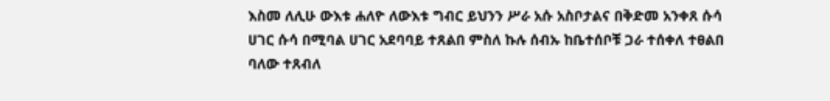እስመ ለሊሁ ውእቱ ሐለዮ ለውእቱ ግብር ይህንን ሥራ አሱ አስቦታልና በቅድመ አንቀጸ ሱሳ ሀገር ሱሳ በሚባል ሀገር አደባባይ ተጸልበ ምስለ ኩሉ ሰብኡ ከቤተሰቦቹ ጋራ ተሰቀለ ተፀልበ ባለው ተጸብለ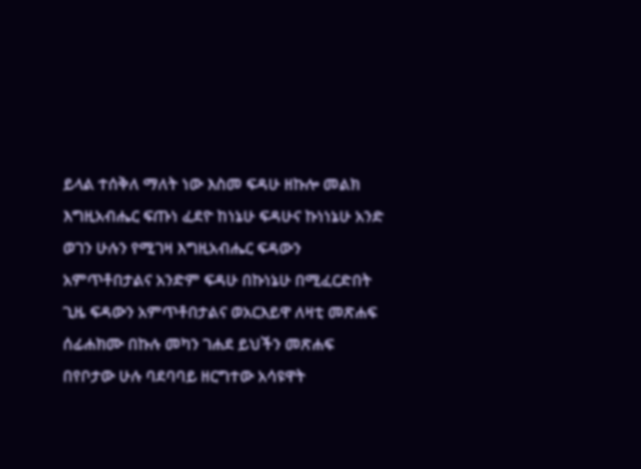ይላል ተሰቅለ ማለት ነው እስመ ፍዳሁ ዘኩሎ መልክ እግዚአብሔር ፍጡነ ፈደዮ ከነኔሁ ፍዳሁና ኩነነኔሁ አንድ ወገን ሁሉን የሚገዛ እግዚአብሔር ፍዳውን አምጥቶበታልና አንድም ፍዳሁ በኩነኔሁ በሚፈርድበት ጊዜ ፍዳውን አምጥቶበታልና ወአርእይዋ ለዛቲ መጽሐፍ ሰፊሐክሙ በኩሉ መካን ገሐደ ይህችን መጽሐፍ በየቦታው ሁሉ ባደባባይ ዘርግተው አሳዩዋት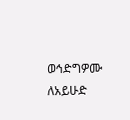ወኅድግዎሙ ለአይሁድ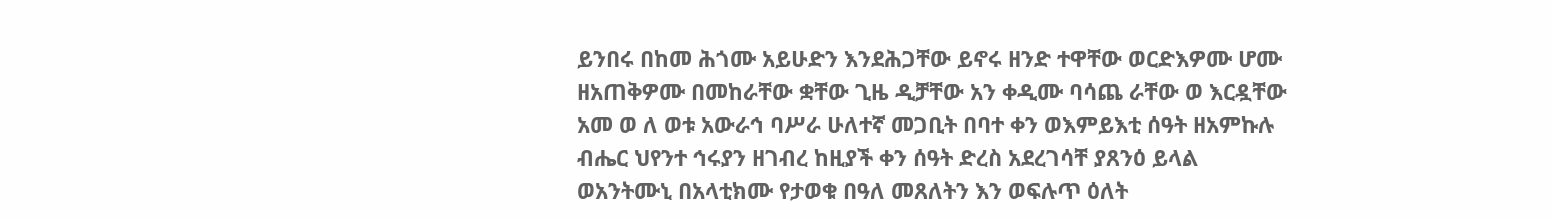ይንበሩ በከመ ሕጎሙ አይሁድን እንደሕጋቸው ይኖሩ ዘንድ ተዋቸው ወርድእዎሙ ሆሙ ዘአጠቅዎሙ በመከራቸው ቋቸው ጊዜ ዲቻቸው አን ቀዲሙ ባሳጨ ራቸው ወ እርዷቸው አመ ወ ለ ወቱ አውራኅ ባሥራ ሁለተኛ መጋቢት በባተ ቀን ወእምይእቲ ሰዓት ዘአምኩሉ ብሔር ህየንተ ኅሩያን ዘገብረ ከዚያች ቀን ሰዓት ድረስ አደረገሳቸ ያጸንዕ ይላል ወአንትሙኒ በአላቲክሙ የታወቁ በዓለ መጸለትን እን ወፍሉጥ ዕለት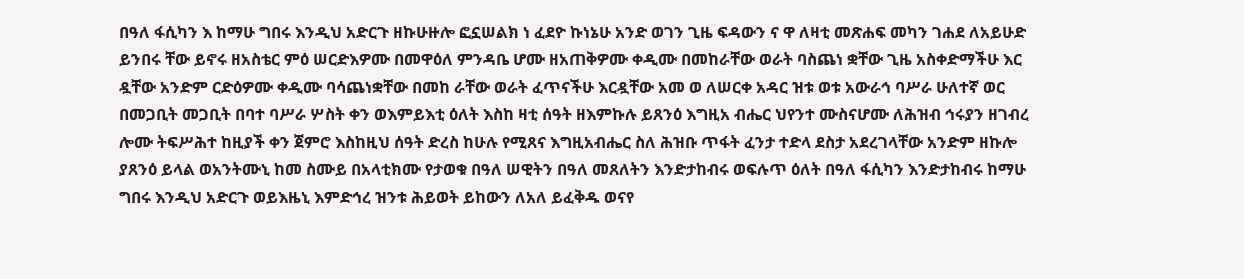በዓለ ፋሲካን እ ከማሁ ግበሩ እንዲህ አድርጉ ዘኩሁዙሎ ፎኗሠልክ ነ ፈደዮ ኩነኔሁ አንድ ወገን ጊዜ ፍዳውን ና ዋ ለዛቲ መጽሐፍ መካን ገሐደ ለአይሁድ ይንበሩ ቸው ይኖሩ ዘአስቴር ምዕ ሠርድእዎሙ በመዋዕለ ምንዳቤ ሆሙ ዘአጠቅዎሙ ቀዲሙ በመከራቸው ወራት ባስጨነ ቋቸው ጊዜ አስቀድማችሁ እር ዷቸው አንድም ርድዕዎሙ ቀዲሙ ባሳጨነቋቸው በመከ ራቸው ወራት ፈጥናችሁ እርዷቸው አመ ወ ለሠርቀ አዳር ዝቱ ወቱ አውራኅ ባሥራ ሁለተኛ ወር በመጋቢት መጋቢት በባተ ባሥራ ሦስት ቀን ወእምይእቲ ዕለት እስከ ዛቲ ሰዓት ዘእምኩሉ ይጸንዕ እግዚአ ብሔር ህየንተ ሙስናሆሙ ለሕዝብ ኅሩያን ዘገብረ ሎሙ ትፍሥሕተ ከዚያች ቀን ጀምሮ እስከዚህ ሰዓት ድረስ ከሁሉ የሚጸና እግዚአብሔር ስለ ሕዝቡ ጥፋት ፈንታ ተድላ ደስታ አደረገላቸው አንድም ዘኩሎ ያጸንዕ ይላል ወአንትሙኒ ከመ ስሙይ በአላቲክሙ የታወቁ በዓለ ሠዊትን በዓለ መጸለትን እንድታከብሩ ወፍሉጥ ዕለት በዓለ ፋሲካን እንድታከብሩ ከማሁ ግበሩ እንዲህ አድርጉ ወይእዜኒ እምድኅረ ዝንቱ ሕይወት ይከውን ለአለ ይፈቅዱ ወናየ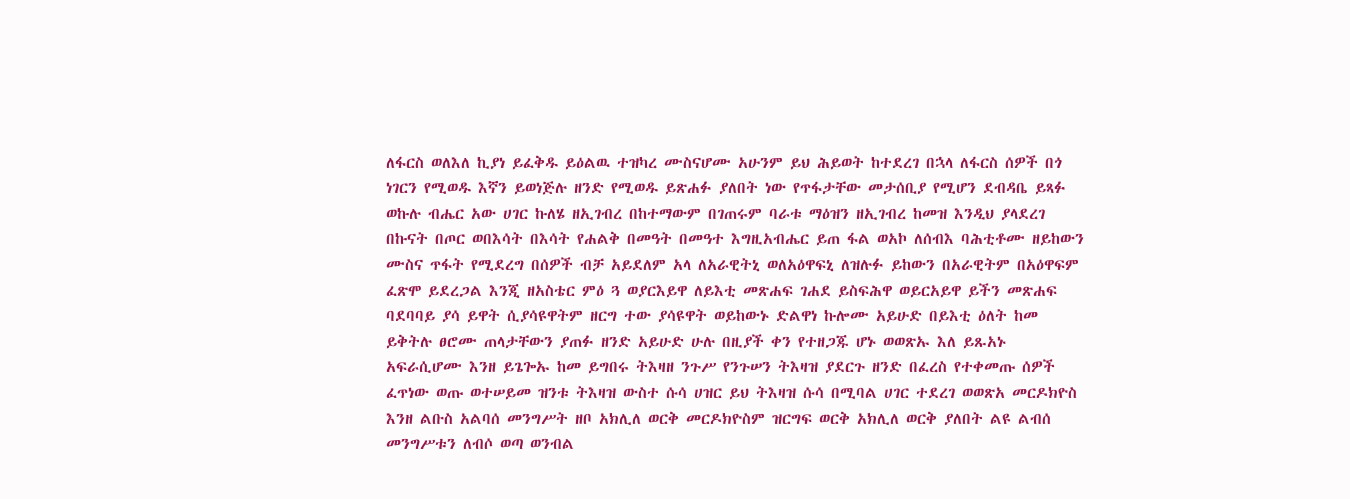ለፋርስ ወለእለ ኪያነ ይፈቅዱ ይዕልዉ ተዝካረ ሙስናሆሙ አሁንም ይህ ሕይወት ከተደረገ በኋላ ለፋርስ ሰዎች በጎ ነገርን የሚወዱ እኛን ይወነጅሉ ዘንድ የሚወዱ ይጽሐፉ ያለበት ነው የጥፋታቸው መታሰቢያ የሚሆን ደብዳቤ ይጻፉ ወኩሉ ብሔር አው ሀገር ኩለሄ ዘኢገብረ በከተማውም በገጠሩም ባራቱ ማዕዝን ዘኢገብረ ከመዝ እንዲህ ያላደረገ በኩናት በጦር ወበእሳት በእሳት የሐልቅ በመዓት በመዓተ እግዚአብሔር ይጠ ፋል ወአኮ ለሰብእ ባሕቲቶሙ ዘይከውን ሙስና ጥፋት የሚደረግ በሰዎች ብቻ አይደለም አላ ለአራዊትኒ ወለአዕዋፍኒ ለዝሉፉ ይከውን በአራዊትም በአዕዋፍም ፈጽሞ ይደረጋል እንጂ ዘአስቴር ምዕ ጓ ወያርእይዋ ለይእቲ መጽሐፍ ገሐደ ይስፍሕዋ ወይርአይዋ ይችን መጽሐፍ ባደባባይ ያሳ ይዋት ሲያሳዩዋትም ዘርግ ተው ያሳዩዋት ወይከውኑ ድልዋነ ኩሎሙ አይሁድ በይእቲ ዕለት ከመ ይቅትሉ ፀሮሙ ጠላታቸውን ያጠፉ ዘንድ አይሁድ ሁሉ በዚያች ቀን የተዘጋጁ ሆኑ ወወጽኡ እለ ይጹአኑ አፍራሲሆሙ እንዘ ይጌጐኡ ከመ ይግበሩ ትእዛዘ ንጉሥ የንጉሠን ትእዛዝ ያደርጉ ዘንድ በፈረስ የተቀመጡ ሰዎች ፈጥነው ወጡ ወተሠይመ ዝንቱ ትእዛዝ ውስተ ሱሳ ሀዝር ይህ ትእዛዝ ሱሳ በሚባል ሀገር ተደረገ ወወጽአ መርዶክዮስ እንዘ ልቡስ አልባሰ መንግሥት ዘቦ አክሊለ ወርቅ መርዶክዮስም ዝርግፍ ወርቅ አክሊለ ወርቅ ያለበት ልዩ ልብሰ መንግሥቱን ለብሶ ወጣ ወንብል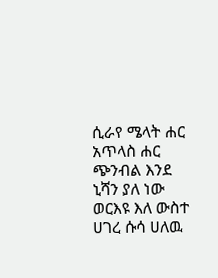ሲራየ ሜላት ሐር አጥላስ ሐር ጭንብል እንደ ኒሻን ያለ ነው ወርእዩ እለ ውስተ ሀገረ ሱሳ ሀለዉ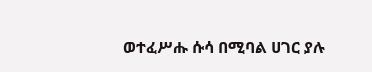ወተፈሥሑ ሱሳ በሚባል ሀገር ያሉ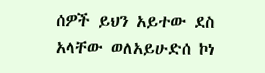ሰዎች ይህን አይተው ደስ አላቸው ወለአይሁድሰ ኮነ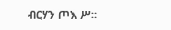ብርሃን ጦእ ሥ።